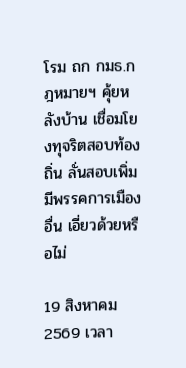โรม ถก กมธ.กฎหมายฯ คุ้ยหลังบ้าน เชื่อมโยงทุจริตสอบท้องถิ่น ลั่นสอบเพิ่มมีพรรคการเมืองอื่น เอี่ยวด้วยหรือไม่

19 สิงหาคม 2569 เวลา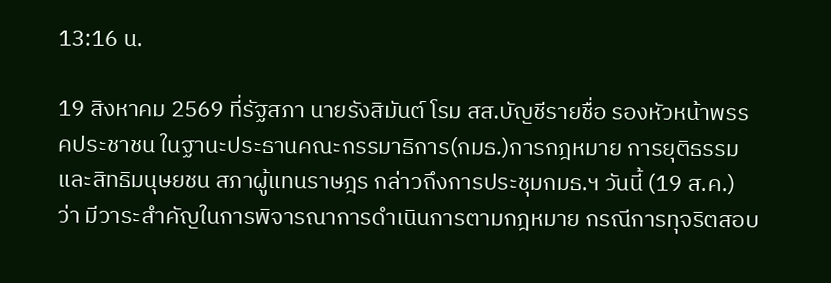13:16 น.

19 สิงหาคม 2569 ที่รัฐสภา นายรังสิมันต์ โรม สส.บัญชีรายชื่อ รองหัวหน้าพรรคประชาชน ในฐานะประธานคณะกรรมาธิการ(กมธ.)การกฎหมาย การยุติธรรมและสิทธิมนุษยชน สภาผู้แทนราษฎร กล่าวถึงการประชุมกมธ.ฯ วันนี้ (19 ส.ค.) ว่า มีวาระสำคัญในการพิจารณาการดำเนินการตามกฎหมาย กรณีการทุจริตสอบ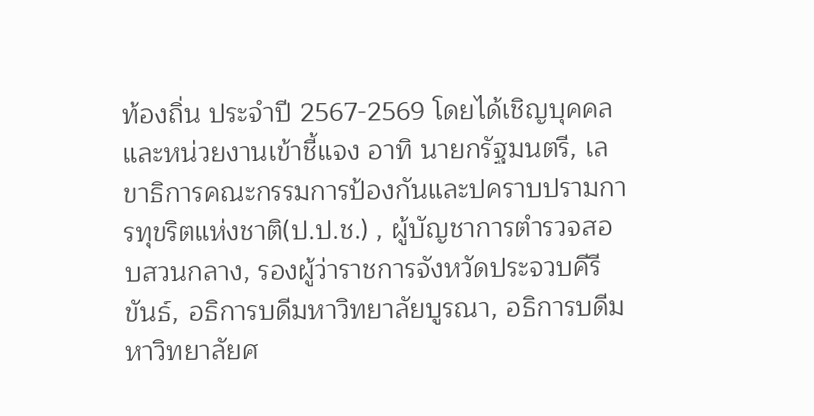ท้องถิ่น ประจำปี 2567-2569 โดยได้เชิญบุคคล และหน่วยงานเข้าชี้แจง อาทิ นายกรัฐมนตรี, เลขาธิการคณะกรรมการป้องกันและปคราบปรามการทุขริตแห่งชาติ(ป.ป.ช.) , ผู้บัญชาการตำรวจสอบสวนกลาง, รองผู้ว่าราชการจังหวัดประจวบคีรีขันธ์, อธิการบดีมหาวิทยาลัยบูรณา, อธิการบดีมหาวิทยาลัยศ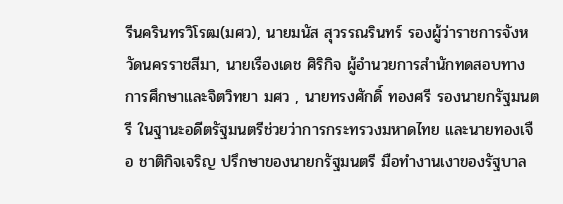รีนครินทรวิโรฒ(มศว), นายมนัส สุวรรณรินทร์ รองผู้ว่าราชการจังหวัดนครราชสีมา, นายเรืองเดช ศิริกิจ ผู้อำนวยการสำนักทดสอบทางการศึกษาและจิตวิทยา มศว , นายทรงศักดิ์ ทองศรี รองนายกรัฐมนตรี ในฐานะอดีตรัฐมนตรีช่วยว่าการกระทรวงมหาดไทย และนายทองเจือ ชาติกิจเจริญ ปรึกษาของนายกรัฐมนตรี มือทำงานเงาของรัฐบาล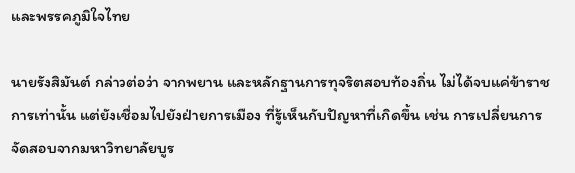และพรรคภูมิใจไทย

นายรังสิมันต์ กล่าวต่อว่า จากพยาน และหลักฐานการทุจริตสอบท้องถิ่น ไม่ได้จบแค่ข้าราชการเท่านั้น แต่ยังเชื่อมไปยังฝ่ายการเมือง ที่รู้เห็นกับปัญหาที่เกิดขึ้น เช่น การเปลี่ยนการจัดสอบจากมหาวิทยาลัยบูร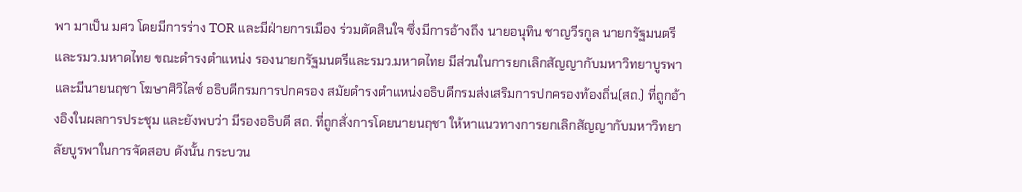พา มาเป็น มศว โดยมีการร่าง TOR และมีฝ่ายการเมือง ร่วมตัดสินใจ ซึ่งมีการอ้างถึง นายอนุทิน ชาญวีรกูล นายกรัฐมนตรี และรมว.มหาดไทย ขณะดำรงตำแหน่ง รองนายกรัฐมนตรีและรมว.มหาดไทย มีส่วนในการยกเลิกสัญญากับมหาวิทยาบูรพา และมีนายนฤชา โฆษาศิวิไลซ์ อธิบดีกรมการปกครอง สมัยดำรงตำแหน่งอธิบดีกรมส่งเสริมการปกครองท้องถิ่น(สถ.) ที่ถูกอ้างอิงในผลการประชุม และยังพบว่า มีรองอธิบดี สถ. ที่ถูกสั่งการโดยนายนฤชา ให้หาแนวทางการยกเลิกสัญญากับมหาวิทยาลัยบูรพาในการจัดสอบ ดังนั้น กระบวน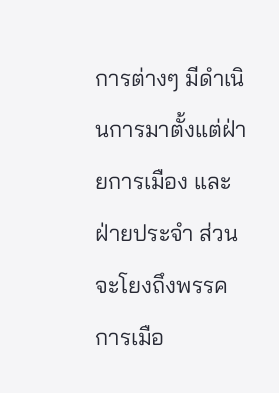การต่างๆ มีดำเนินการมาตั้งแต่ฝ่ายการเมือง และฝ่ายประจำ ส่วนจะโยงถึงพรรคการเมือ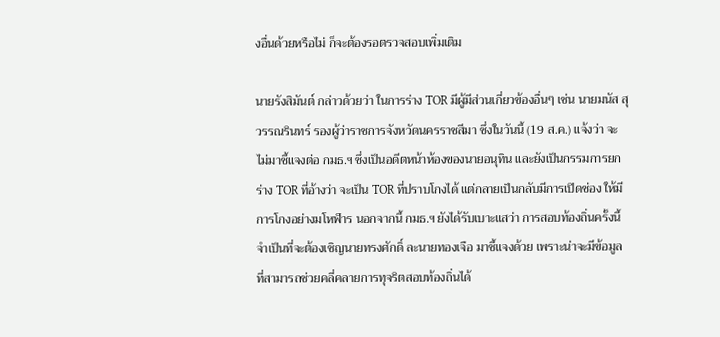งอื่นด้วยหรือไม่ ก็จะต้องรอตรวจสอบเพิ่มเติม

นายรังสิมันต์ กล่าวด้วยว่า ในการร่าง TOR มีผู้มีส่วนเกี่ยวข้องอื่นๆ เช่น นายมนัส สุวรรณรินทร์ รองผู้ว่าราชการจังหวัดนครราชสีมา ซึ่งในวันนี้ (19 ส.ค.) แจ้งว่า จะไม่มาชี้แจงต่อ กมธ.ฯ ซึ่งเป็นอดีตหน้าห้องของนายอนุทิน และยังเป็นกรรมการยกร่าง TOR ที่อ้างว่า จะเป็น TOR ที่ปราบโกงได้ แต่กลายเป็นกลับมีการเปิดช่อง ให้มีการโกงอย่างมโหฬาร นอกจากนี้ กมธ.ฯ ยังได้รับเบาะแสว่า การสอบท้องถิ่นครั้งนี้ จำเป็นที่จะต้องเชิญนายทรงศักดิ์ ละนายทองเจือ มาชี้แจงด้วย เพราะน่าจะมีข้อมูล ที่สามารถช่วยคลี่คลายการทุจริตสอบท้องถิ่นได้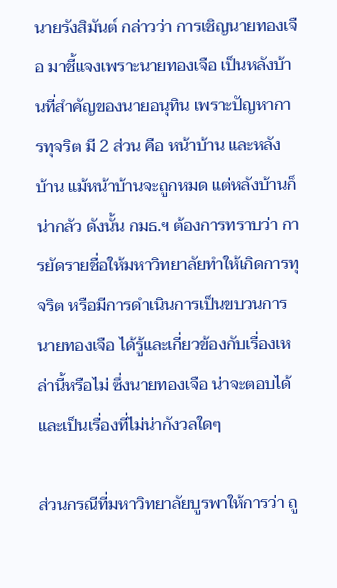นายรังสิมันต์ กล่าวว่า การเชิญนายทองเจือ มาชี้แจงเพราะนายทองเจือ เป็นหลังบ้านที่สำคัญของนายอนุทิน เพราะปัญหาการทุจริต มี 2 ส่วน คือ หน้าบ้าน และหลังบ้าน แม้หน้าบ้านจะถูกหมด แต่หลังบ้านก็น่ากลัว ดังนั้น กมธ.ฯ ต้องการทราบว่า การยัดรายชื่อให้มหาวิทยาลัยทำให้เกิดการทุจริต หรือมีการดำเนินการเป็นขบวนการ นายทองเจือ ได้รู้และเกี่ยวข้องกับเรื่องเหล่านี้หรือไม่ ซึ่งนายทองเจือ น่าจะตอบได้ และเป็นเรื่องที่ไม่น่ากังวลใดๆ

ส่วนกรณีที่มหาวิทยาลัยบูรพาให้การว่า ถู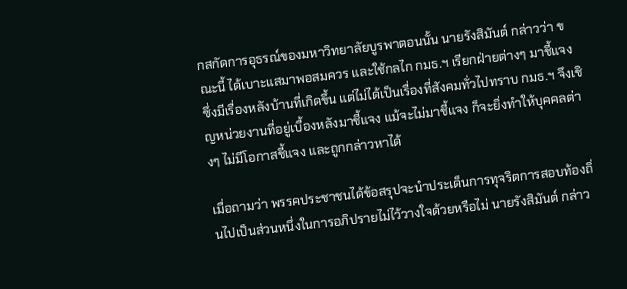กสกัดการอุธรณ์ของมหาวิทยาลัยบูรพาตอนนั้น นายรังสิมันต์ กล่าวว่า ขณะนี้ ได้เบาะแสมาพอสมควร และใช้กลไก กมธ.ฯ เรียกฝ่ายต่างๆ มาชี้แจง ซึ่งมีเรื่องหลังบ้านที่เกิดขึ้น แต่ไม่ได้เป็นเรื่องที่สังคมทั่วไปทราบ กมธ.ฯ จึงเชิญหน่วยงานที่อยู่เบื้องหลังมาชี้แจง แม้จะไม่มาชี้แจง ก็จะยิ่งทำให้บุคคลต่างๆ ไม่มีโอกาสชี้แจง และถูกกล่าวหาได้

เมื่อถามว่า พรรคประชาชนได้ข้อสรุปจะนำประเด็นการทุจริตการสอบท้องถิ่นไปเป็นส่วนหนึ่งในการอภิปรายไม่ไว้วางใจด้วยหรือไม่ นายรังสิมันต์ กล่าว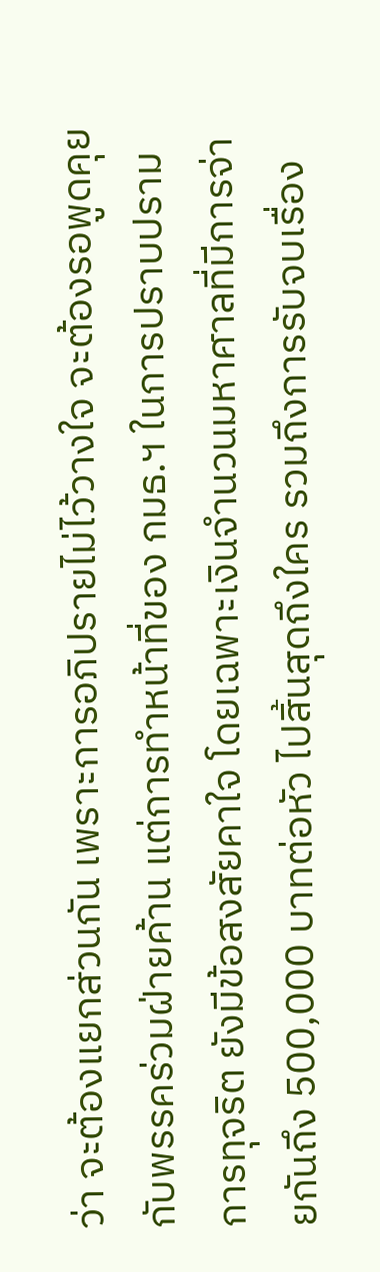ว่า จะต้องแยกส่วนกัน เพราะการอภิปรายไม่ไว้วางใจ จะต้องรอพูดคุยกับพรรคร่วมฝ่ายค้าน แต่การทำหน้าที่ของ กมธ.ฯ ในการปราบปรามการทุจริต ยังมีข้อสงสัยคาใจ โดยเฉพาะเงินจำนวนมหาศาลที่มีการจ่ายกันถึง 500,000 บาทต่อหัว ไปสิ้นสุดถึงใคร รวมถึงการรับจบเรื่อง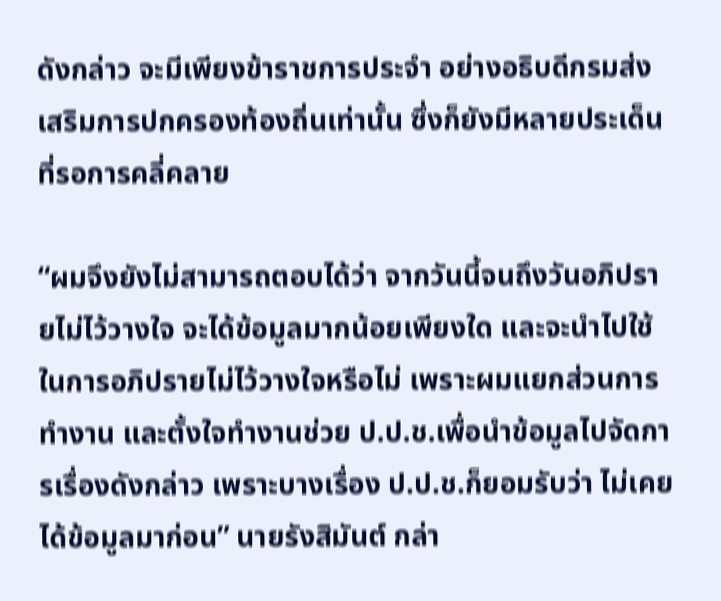ดังกล่าว จะมีเพียงข้าราชการประจำ อย่างอธิบดีกรมส่งเสริมการปกครองท้องถิ่นเท่านั้น ซึ่งก็ยังมีหลายประเด็นที่รอการคลี่คลาย

“ผมจึงยังไม่สามารถตอบได้ว่า จากวันนี้จนถึงวันอภิปรายไม่ไว้วางใจ จะได้ข้อมูลมากน้อยเพียงใด และจะนำไปใช้ในการอภิปรายไม่ไว้วางใจหรือไม่ เพราะผมแยกส่วนการทำงาน และตั้งใจทำงานช่วย ป.ป.ช.เพื่อนำข้อมูลไปจัดการเรื่องดังกล่าว เพราะบางเรื่อง ป.ป.ช.ก็ยอมรับว่า ไม่เคยได้ข้อมูลมาก่อน” นายรังสิมันต์ กล่า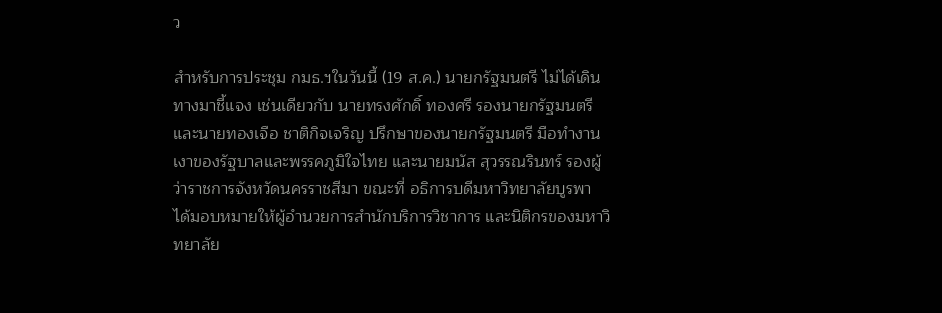ว

สำหรับการประชุม กมธ.ฯในวันนี้ (19 ส.ค.) นายกรัฐมนตรี ไม่ได้เดินทางมาชี้แจง เช่นเดียวกับ นายทรงศักดิ์ ทองศรี รองนายกรัฐมนตรี และนายทองเจือ ชาติกิจเจริญ ปรึกษาของนายกรัฐมนตรี มือทำงานเงาของรัฐบาลและพรรคภูมิใจไทย และนายมนัส สุวรรณรินทร์ รองผู้ว่าราชการจังหวัดนครราชสีมา ขณะที่ อธิการบดีมหาวิทยาลัยบูรพา ได้มอบหมายให้ผู้อำนวยการสำนักบริการวิชาการ และนิติกรของมหาวิทยาลัย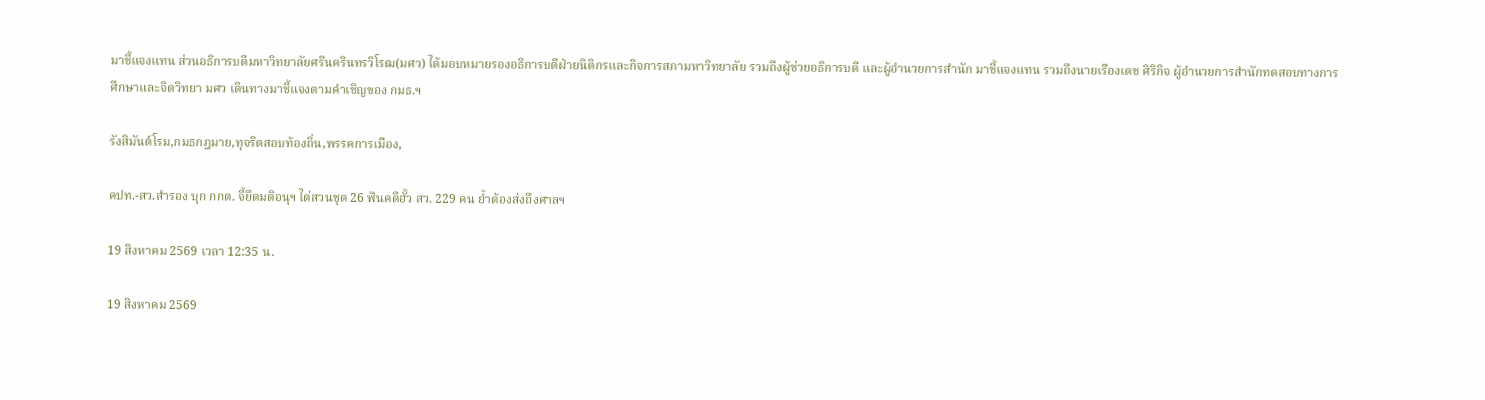มาชี้แจงแทน ส่วนอธิการบดีมหาวิทยาลัยศรีนครินทรวิโรฒ(มศว) ได้มอบหมายรองอธิการบดีฝ่ายนิติกรและกิจการสภามหาวิทยาลัย รวมถึงผู้ช่วยอธิการบดี และผู้อำนวยการสำนัก มาชี้แจงแทน รวมถึงนายเรืองเดช ศิริกิจ ผู้อำนวยการสำนักทดสอบทางการศึกษาและจิตวิทยา มศว เดินทางมาชี้แจงตามคำเชิญของ กมธ.ฯ

รังสิมันต์โรม,กมธกฎมาย,ทุจริตสอบท้องถิ่น,พรรคการเมือง,

คปท.-สว.สำรอง บุก กกต. จี้ยึดมติอนุฯ ไต่สวนชุด 26 ฟันคดีฮั้ว สว. 229 คน ย้ำต้องส่งถึงศาลฯ

19 สิงหาคม 2569 เวลา 12:35 น.

19 สิงหาคม 2569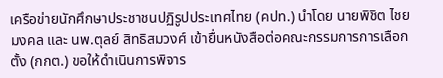เครือข่ายนักศึกษาประชาชนปฏิรูปประเทศไทย (คปท.) นำโดย นายพิชิต ไชยมงคล และ นพ.ตุลย์ สิทธิสมวงศ์ เข้ายื่นหนังสือต่อคณะกรรมการการเลือกตั้ง (กกต.) ขอให้ดำเนินการพิจาร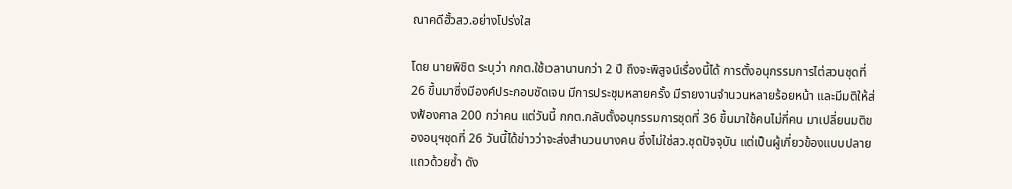ณาคดีฮั้วสว.อย่างโปร่งใส

โดย นายพิชิต ระบุว่า กกต.ใช้เวลานานกว่า 2 ปี ถึงจะพิสูจน์เรื่องนี้ได้ การตั้งอนุกรรมการไต่สวนชุดที่ 26 ขึ้นมาซึ่งมีองค์ประกอบชัดเจน มีการประชุมหลายครั้ง มีรายงานจำนวนหลายร้อยหน้า และมีมติให้ส่งฟ้องศาล 200 กว่าคน แต่วันนี้ กกต.กลับตั้งอนุกรรมการชุดที่ 36 ขึ้นมาใช้คนไม่กี่คน มาเปลี่ยนมติของอนุฯชุดที่ 26 วันนี้ได้ข่าวว่าจะส่งสำนวนบางคน ซึ่งไม่ใช่สว.ชุดปัจจุบัน แต่เป็นผู้เกี่ยวข้องแบบปลายแถวด้วยซ้ำ ดัง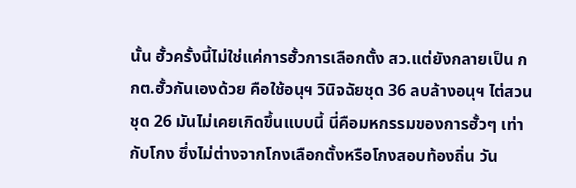นั้น ฮั้วครั้งนี้ไม่ใช่แค่การฮั้วการเลือกตั้ง สว.แต่ยังกลายเป็น กกต.ฮั้วกันเองด้วย คือใช้อนุฯ วินิจฉัยชุด 36 ลบล้างอนุฯ ไต่สวนชุด 26 มันไม่เคยเกิดขึ้นแบบนี้ นี่คือมหกรรมของการฮั้วๆ เท่ากับโกง ซึ่งไม่ต่างจากโกงเลือกตั้งหรือโกงสอบท้องถิ่น วัน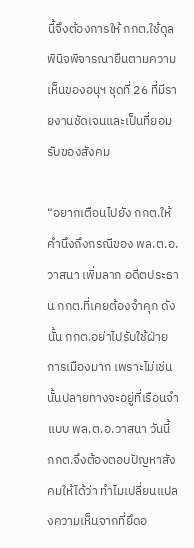นี้จึงต้องการให้ กกต.ใช้ดุลพินิจพิจารณายืนตามความเห็นของอนุฯ ชุดที่ 26 ที่มีรายงานชัดเจนและเป็นที่ยอมรับของสังคม

“อยากเตือนไปยัง กกต.ให้คำนึงถึงกรณีของ พล.ต.อ.วาสนา เพิ่มลาภ อดีตประธาน กกต.ที่เคยต้องจำคุก ดังนั้น กกต.อย่าไปรับใช้ฝ่ายการเมืองมาก เพราะไม่เช่นนั้นปลายทางจะอยู่ที่เรือนจำแบบ พล.ต.อ.วาสนา วันนี้ กกต.จึงต้องตอบปัญหาสังคมให้ได้ว่า ทำไมเปลี่ยนแปลงความเห็นจากที่ยึดอ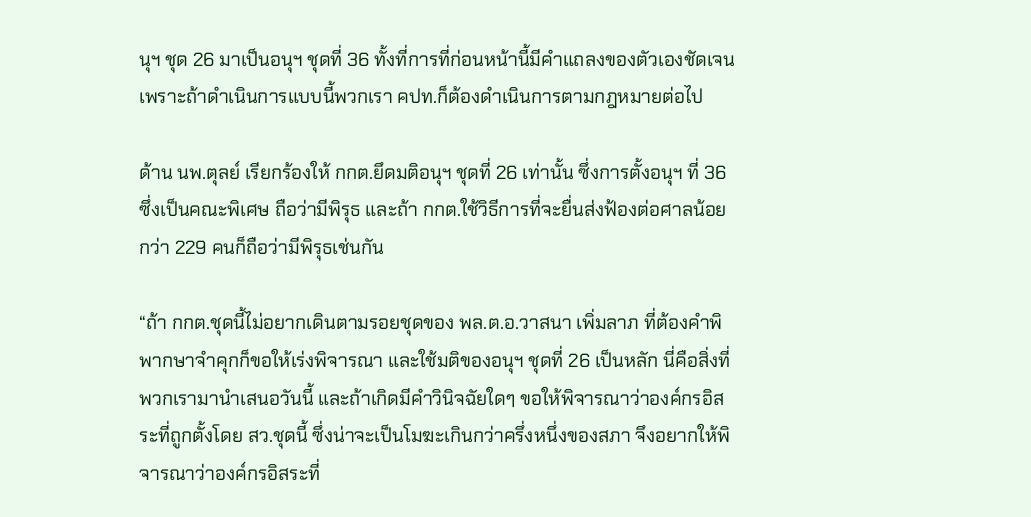นุฯ ชุด 26 มาเป็นอนุฯ ชุดที่ 36 ทั้งที่การที่ก่อนหน้านี้มีคำแถลงของตัวเองชัดเจน เพราะถ้าดำเนินการแบบนี้พวกเรา คปท.ก็ต้องดำเนินการตามกฎหมายต่อไป

ด้าน นพ.ตุลย์ เรียกร้องให้ กกต.ยึดมติอนุฯ ชุดที่ 26 เท่านั้น ซึ่งการตั้งอนุฯ ที่ 36 ซึ่งเป็นคณะพิเศษ ถือว่ามีพิรุธ และถ้า กกต.ใช้วิธีการที่จะยื่นส่งฟ้องต่อศาลน้อยกว่า 229 คนก็ถือว่ามีพิรุธเช่นกัน

“ถ้า กกต.ชุดนี้ไม่อยากเดินตามรอยชุดของ พล.ต.อ.วาสนา เพิ่มลาภ ที่ต้องคำพิพากษาจำคุกก็ขอให้เร่งพิจารณา และใช้มติของอนุฯ ชุดที่ 26 เป็นหลัก นี่คือสิ่งที่พวกเรามานำเสนอวันนี้ และถ้าเกิดมีคำวินิจฉัยใดๆ ขอให้พิจารณาว่าองค์กรอิสระที่ถูกตั้งโดย สว.ชุดนี้ ซึ่งน่าจะเป็นโมฆะเกินกว่าครึ่งหนึ่งของสภา จึงอยากให้พิจารณาว่าองค์กรอิสระที่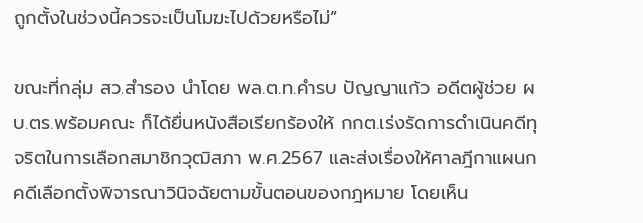ถูกตั้งในช่วงนี้ควรจะเป็นโมฆะไปด้วยหรือไม่”

ขณะที่กลุ่ม สว.สำรอง นำโดย พล.ต.ท.คำรบ ปัญญาแก้ว อดีตผู้ช่วย ผบ.ตร.พร้อมคณะ ก็ได้ยื่นหนังสือเรียกร้องให้ กกต.เร่งรัดการดำเนินคดีทุจริตในการเลือกสมาชิกวุฒิสภา พ.ศ.2567 และส่งเรื่องให้ศาลฎีกาแผนกคดีเลือกตั้งพิจารณาวินิจฉัยตามขั้นตอนของกฎหมาย โดยเห็น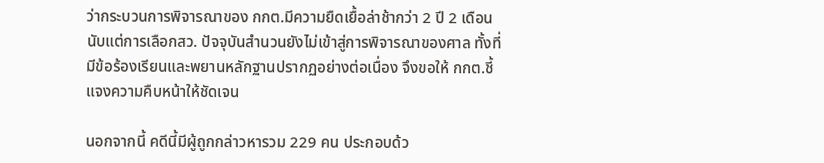ว่ากระบวนการพิจารณาของ กกต.มีความยืดเยื้อล่าช้ากว่า 2 ปี 2 เดือนนับแต่การเลือกสว. ปัจจุบันสำนวนยังไม่เข้าสู่การพิจารณาของศาล ทั้งที่มีข้อร้องเรียนและพยานหลักฐานปรากฏอย่างต่อเนื่อง จึงขอให้ กกต.ชี้แจงความคืบหน้าให้ชัดเจน

นอกจากนี้ คดีนี้มีผู้ถูกกล่าวหารวม 229 คน ประกอบด้ว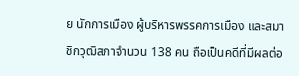ย นักการเมือง ผู้บริหารพรรคการเมือง และสมาชิกวุฒิสภาจำนวน 138 คน ถือเป็นคดีที่มีผลต่อ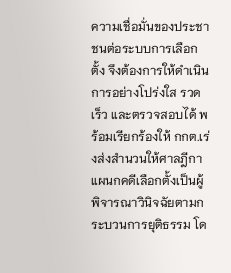ความเชื่อมั่นของประชาชนต่อระบบการเลือกตั้ง จึงต้องการให้ดำเนินการอย่างโปร่งใส รวด เร็ว และตรวจสอบได้ พร้อมเรียกร้องให้ กกต.เร่งส่งสำนวนให้ศาลฎีกาแผนกคดีเลือกตั้งเป็นผู้พิจารณาวินิจฉัยตามกระบวนการยุติธรรม โด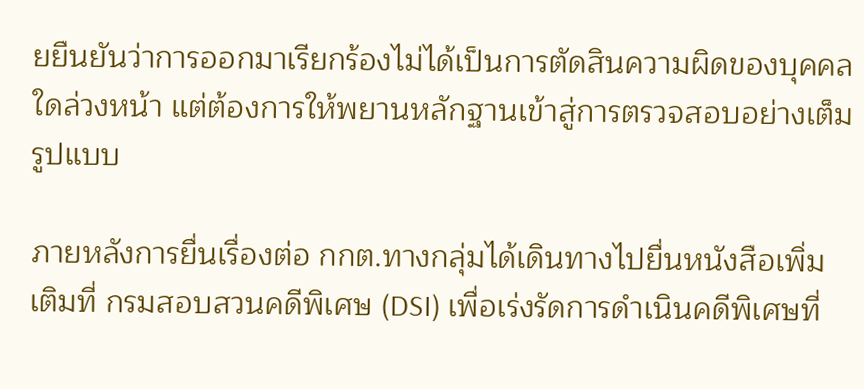ยยืนยันว่าการออกมาเรียกร้องไม่ได้เป็นการตัดสินความผิดของบุคคลใดล่วงหน้า แต่ต้องการให้พยานหลักฐานเข้าสู่การตรวจสอบอย่างเต็มรูปแบบ

ภายหลังการยื่นเรื่องต่อ กกต.ทางกลุ่มได้เดินทางไปยื่นหนังสือเพิ่มเติมที่ กรมสอบสวนคดีพิเศษ (DSI) เพื่อเร่งรัดการดำเนินคดีพิเศษที่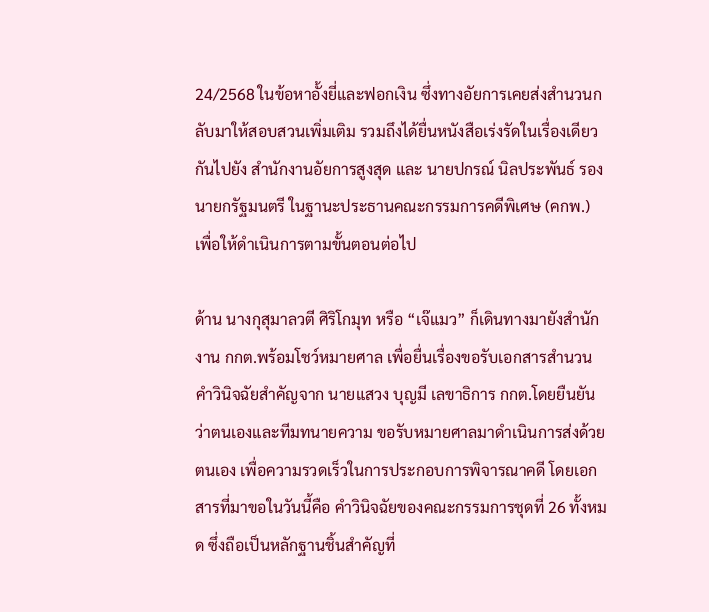24/2568 ในข้อหาอั้งยี่และฟอกเงิน ซึ่งทางอัยการเคยส่งสำนวนกลับมาให้สอบสวนเพิ่มเติม รวมถึงได้ยื่นหนังสือเร่งรัดในเรื่องเดียวกันไปยัง สำนักงานอัยการสูงสุด และ นายปกรณ์ นิลประพันธ์ รองนายกรัฐมนตรี ในฐานะประธานคณะกรรมการคดีพิเศษ (คกพ.) เพื่อให้ดำเนินการตามขั้นตอนต่อไป

ด้าน นางกุสุมาลวตี ศิริโกมุท หรือ “เจ๊แมว” ก็เดินทางมายังสำนักงาน กกต.พร้อมโชว์หมายศาล เพื่อยื่นเรื่องขอรับเอกสารสำนวนคำวินิจฉัยสำคัญจาก นายแสวง บุญมี เลขาธิการ กกต.โดยยืนยันว่าตนเองและทีมทนายความ ขอรับหมายศาลมาดำเนินการส่งด้วยตนเอง เพื่อความรวดเร็วในการประกอบการพิจารณาคดี โดยเอกสารที่มาขอในวันนี้คือ คำวินิจฉัยของคณะกรรมการชุดที่ 26 ทั้งหมด ซึ่งถือเป็นหลักฐานชิ้นสำคัญที่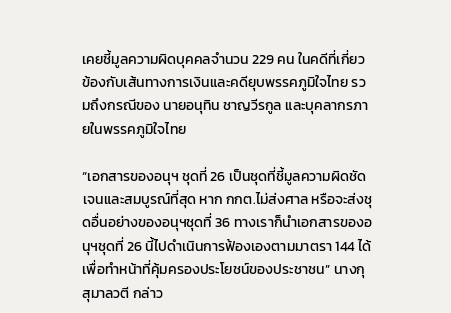เคยชี้มูลความผิดบุคคลจำนวน 229 คน ในคดีที่เกี่ยวข้องกับเส้นทางการเงินและคดียุบพรรคภูมิใจไทย รวมถึงกรณีของ นายอนุทิน ชาญวีรกูล และบุคลากรภายในพรรคภูมิใจไทย

“เอกสารของอนุฯ ชุดที่ 26 เป็นชุดที่ชี้มูลความผิดชัดเจนและสมบูรณ์ที่สุด หาก กกต.ไม่ส่งศาล หรือจะส่งชุดอื่นอย่างของอนุฯชุดที่ 36 ทางเราก็นำเอกสารของอนุฯชุดที่ 26 นี้ไปดำเนินการฟ้องเองตามมาตรา 144 ได้ เพื่อทำหน้าที่คุ้มครองประโยชน์ของประชาชน” นางกุสุมาลวตี กล่าว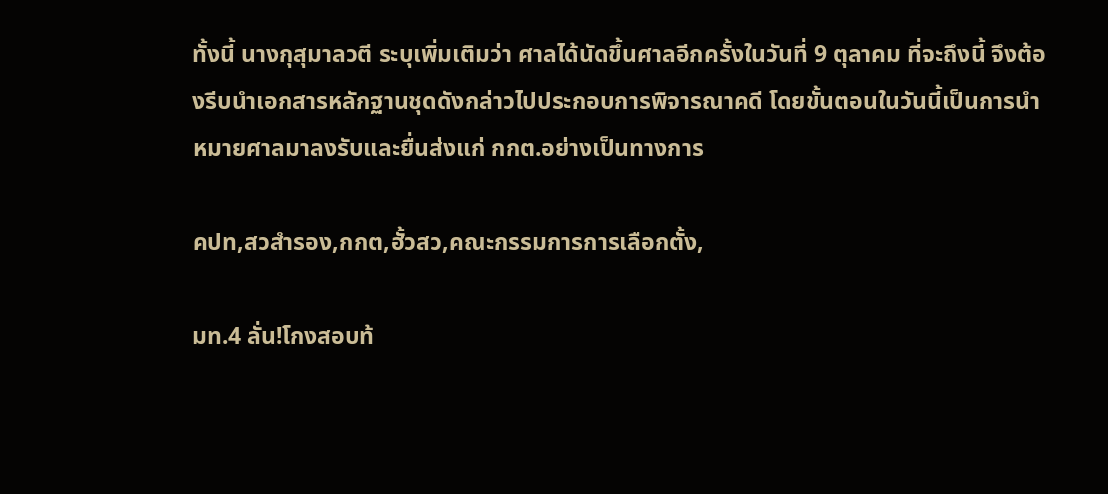ทั้งนี้ นางกุสุมาลวตี ระบุเพิ่มเติมว่า ศาลได้นัดขึ้นศาลอีกครั้งในวันที่ 9 ตุลาคม ที่จะถึงนี้ จึงต้องรีบนำเอกสารหลักฐานชุดดังกล่าวไปประกอบการพิจารณาคดี โดยขั้นตอนในวันนี้เป็นการนำหมายศาลมาลงรับและยื่นส่งแก่ กกต.อย่างเป็นทางการ

คปท,สวสำรอง,กกต,ฮั้วสว,คณะกรรมการการเลือกตั้ง,

มท.4 ลั่น!โกงสอบท้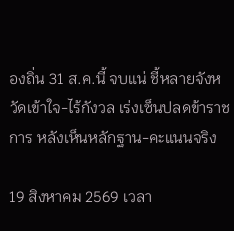องถิ่น 31 ส.ค.นี้ จบแน่ ชี้หลายจังหวัดเข้าใจ-ไร้กังวล เร่งเซ็นปลดข้าราชการ หลังเห็นหลักฐาน-คะแนนจริง

19 สิงหาคม 2569 เวลา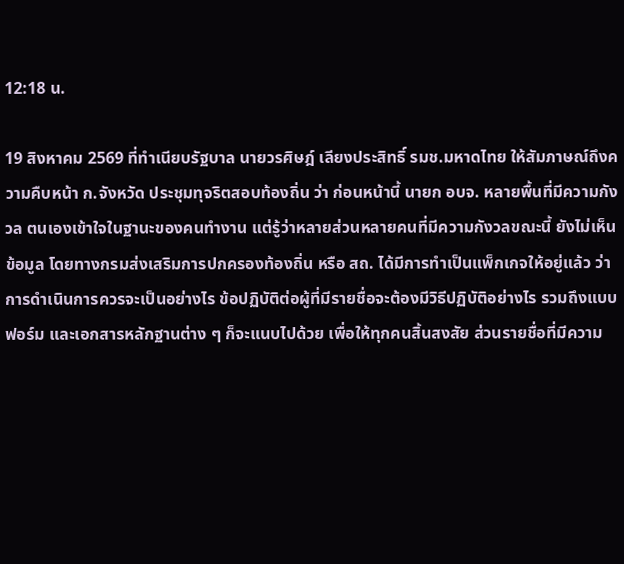12:18 น.

19 สิงหาคม 2569 ที่ทำเนียบรัฐบาล นายวรศิษฎ์ เลียงประสิทธิ์ รมช.มหาดไทย ให้สัมภาษณ์ถึงความคืบหน้า ก.จังหวัด ประชุมทุจริตสอบท้องถิ่น ว่า ก่อนหน้านี้ นายก อบจ. หลายพื้นที่มีความกังวล ตนเองเข้าใจในฐานะของคนทำงาน แต่รู้ว่าหลายส่วนหลายคนที่มีความกังวลขณะนี้ ยังไม่เห็นข้อมูล โดยทางกรมส่งเสริมการปกครองท้องถิ่น หรือ สถ. ได้มีการทำเป็นแพ็กเกจให้อยู่แล้ว ว่าการดำเนินการควรจะเป็นอย่างไร ข้อปฏิบัติต่อผู้ที่มีรายชื่อจะต้องมีวิธีปฏิบัติอย่างไร รวมถึงแบบฟอร์ม และเอกสารหลักฐานต่าง ๆ ก็จะแนบไปด้วย เพื่อให้ทุกคนสิ้นสงสัย ส่วนรายชื่อที่มีความ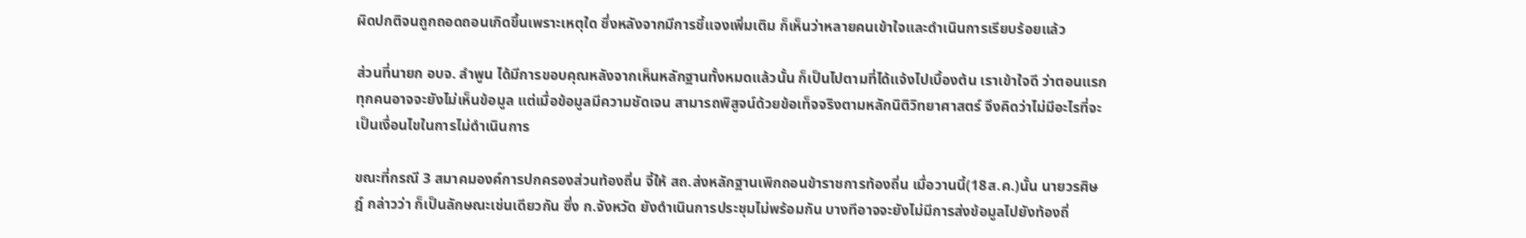ผิดปกติจนถูกถอดถอนเกิดขึ้นเพราะเหตุใด ซึ่งหลังจากมีการชี้แจงเพิ่มเติม ก็เห็นว่าหลายคนเข้าใจและดำเนินการเรียบร้อยแล้ว

ส่วนที่นายก อบจ. ลำพูน ได้มีการขอบคุณหลังจากเห็นหลักฐานทั้งหมดแล้วนั้น ก็เป็นไปตามที่ได้แจ้งไปเบื้องต้น เราเข้าใจดี ว่าตอนแรกทุกคนอาจจะยังไม่เห็นข้อมูล แต่เมื่อข้อมูลมีความชัดเจน สามารถพิสูจน์ด้วยข้อเท็จจริงตามหลักนิติวิทยาศาสตร์ จึงคิดว่าไม่มีอะไรที่จะเป็นเงื่อนไขในการไม่ดำเนินการ

ขณะที่กรณี 3 สมาคมองค์การปกครองส่วนท้องถิ่น จี้ให้ สถ.ส่งหลักฐานเพิกถอนข้าราชการท้องถิ่น เมื่อวานนี้(18ส.ค.)นั้น นายวรศิษฎ์ กล่าวว่า ก็เป็นลักษณะเช่นเดียวกัน ซึ่ง ก.จังหวัด ยังดำเนินการประชุมไม่พร้อมกัน บางทีอาจจะยังไม่มีการส่งข้อมูลไปยังท้องถิ่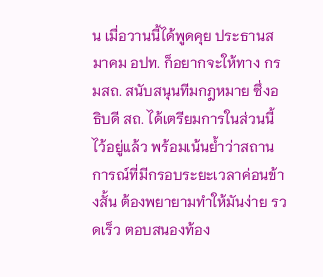น เมื่อวานนี้ได้พูดคุย ประธานสมาคม อปท. ก็อยากจะให้ทาง กรมสถ. สนับสนุนทีมกฎหมาย ซึ่งอธิบดี สถ. ได้เตรียมการในส่วนนี้ไว้อยู่แล้ว พร้อมเน้นย้ำว่าสถานการณ์ที่มีกรอบระยะเวลาค่อนข้างสั้น ต้องพยายามทำให้มันง่าย รวดเร็ว ตอบสนองท้อง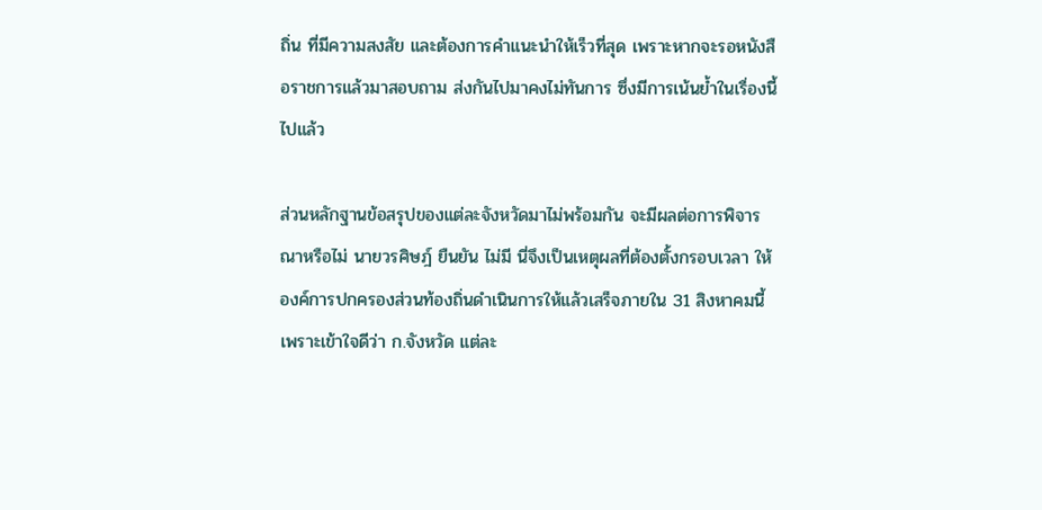ถิ่น ที่มีความสงสัย และต้องการคำแนะนำให้เร็วที่สุด เพราะหากจะรอหนังสือราชการแล้วมาสอบถาม ส่งกันไปมาคงไม่ทันการ ซึ่งมีการเน้นย้ำในเรื่องนี้ไปแล้ว

ส่วนหลักฐานข้อสรุปของแต่ละจังหวัดมาไม่พร้อมกัน จะมีผลต่อการพิจารณาหรือไม่ นายวรศิษฎ์ ยืนยัน ไม่มี นี่จึงเป็นเหตุผลที่ต้องตั้งกรอบเวลา ให้องค์การปกครองส่วนท้องถิ่นดำเนินการให้แล้วเสร็จภายใน 31 สิงหาคมนี้ เพราะเข้าใจดีว่า ก.จังหวัด แต่ละ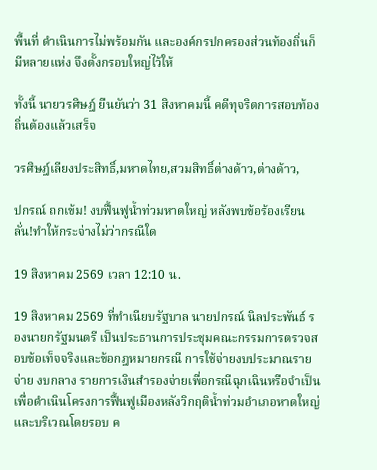พื้นที่ ดำเนินการไม่พร้อมกัน และองค์กรปกครองส่วนท้องถิ่นก็มีหลายแห่ง จึงตั้งกรอบใหญ่ไว้ให้

ทั้งนี้ นายวรศิษฎ์ ยืนยันว่า 31 สิงหาคมนี้ คดีทุจริตการสอบท้องถิ่นต้องแล้วเสร็จ

วรศิษฎ์เลียงประสิทธิ์,มหาดไทย,สวมสิทธิ์ต่างด้าว,ต่างด้าว,

ปกรณ์ ถกเข้ม! งบฟื้นฟูน้ำท่วมหาดใหญ่ หลังพบข้อร้องเรียน ลั่น!ทำให้กระจ่างไม่ว่ากรณีใด

19 สิงหาคม 2569 เวลา 12:10 น.

19 สิงหาคม 2569 ที่ทำเนียบรัฐบาล นายปกรณ์ นิลประพันธ์ รองนายกรัฐมนตรี เป็นประธานการประชุมคณะกรรมการตรวจสอบข้อเท็จจริงและข้อกฎหมายกรณี การใช้จ่ายงบประมาณรายจ่าย งบกลาง รายการเงินสำรองจ่ายเพื่อกรณีฉุกเฉินหรือจำเป็น เพื่อดำเนินโครงการฟื้นฟูเมืองหลังวิกฤติน้ำท่วมอำเภอหาดใหญ่และบริเวณโดยรอบ ค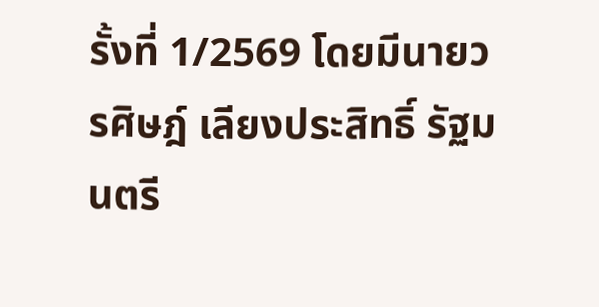รั้งที่ 1/2569 โดยมีนายวรศิษฎ์ เลียงประสิทธิ์ รัฐมนตรี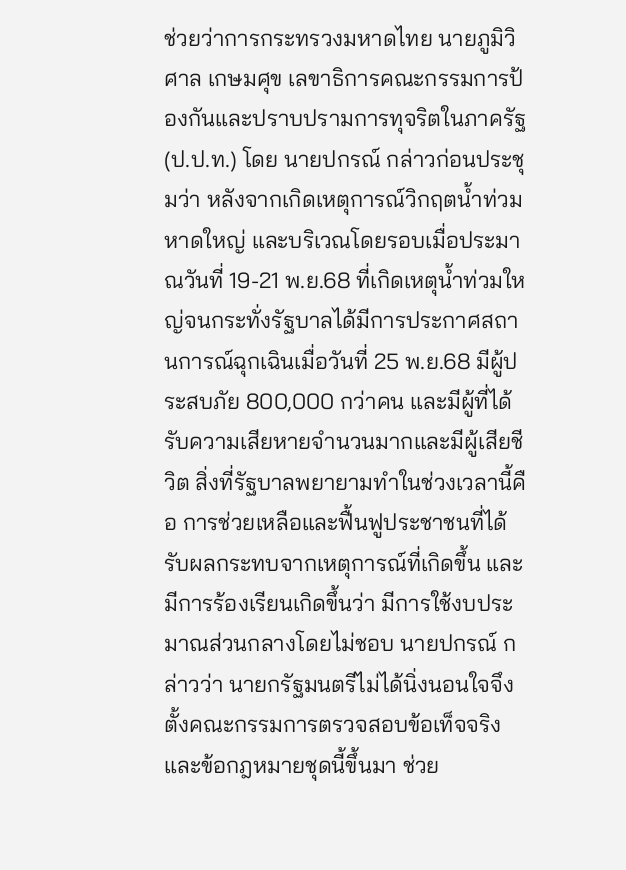ช่วยว่าการกระทรวงมหาดไทย นายภูมิวิศาล เกษมศุข เลขาธิการคณะกรรมการป้องกันและปราบปรามการทุจริตในภาครัฐ (ป.ป.ท.) โดย นายปกรณ์ กล่าวก่อนประชุมว่า หลังจากเกิดเหตุการณ์วิกฤตน้ำท่วมหาดใหญ่ และบริเวณโดยรอบเมื่อประมาณวันที่ 19-21 พ.ย.68 ที่เกิดเหตุน้ำท่วมใหญ่จนกระทั่งรัฐบาลได้มีการประกาศสถานการณ์ฉุกเฉินเมื่อวันที่ 25 พ.ย.68 มีผู้ประสบภัย 800,000 กว่าคน และมีผู้ที่ได้รับความเสียหายจำนวนมากและมีผู้เสียชีวิต สิ่งที่รัฐบาลพยายามทำในช่วงเวลานี้คือ การช่วยเหลือและฟื้นฟูประชาชนที่ได้รับผลกระทบจากเหตุการณ์ที่เกิดขึ้น และมีการร้องเรียนเกิดขึ้นว่า มีการใช้งบประมาณส่วนกลางโดยไม่ชอบ นายปกรณ์ กล่าวว่า นายกรัฐมนตรีไม่ได้นิ่งนอนใจจึงตั้งคณะกรรมการตรวจสอบข้อเท็จจริงและข้อกฎหมายชุดนี้ขึ้นมา ช่วย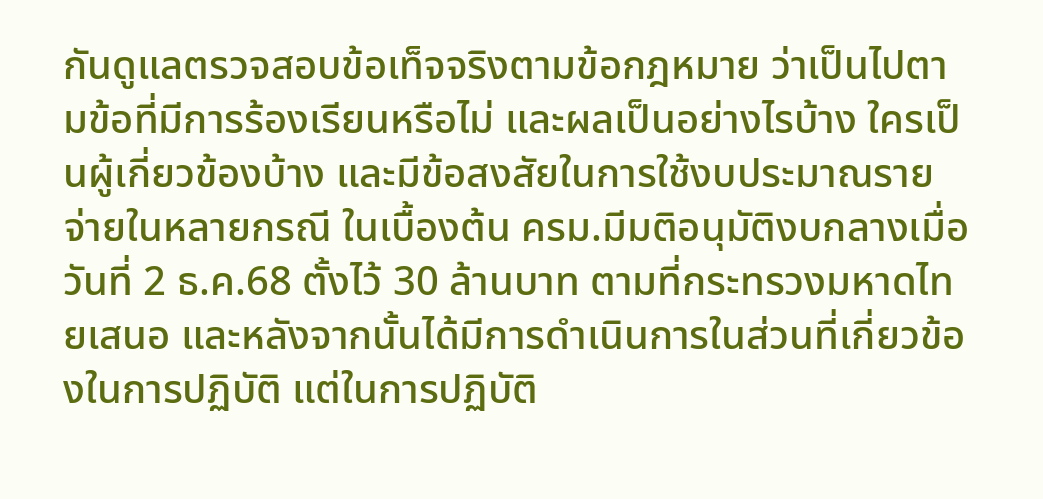กันดูแลตรวจสอบข้อเท็จจริงตามข้อกฎหมาย ว่าเป็นไปตามข้อที่มีการร้องเรียนหรือไม่ และผลเป็นอย่างไรบ้าง ใครเป็นผู้เกี่ยวข้องบ้าง และมีข้อสงสัยในการใช้งบประมาณรายจ่ายในหลายกรณี ในเบื้องต้น ครม.มีมติอนุมัติงบกลางเมื่อวันที่ 2 ธ.ค.68 ตั้งไว้ 30 ล้านบาท ตามที่กระทรวงมหาดไทยเสนอ และหลังจากนั้นได้มีการดำเนินการในส่วนที่เกี่ยวข้องในการปฏิบัติ แต่ในการปฏิบัติ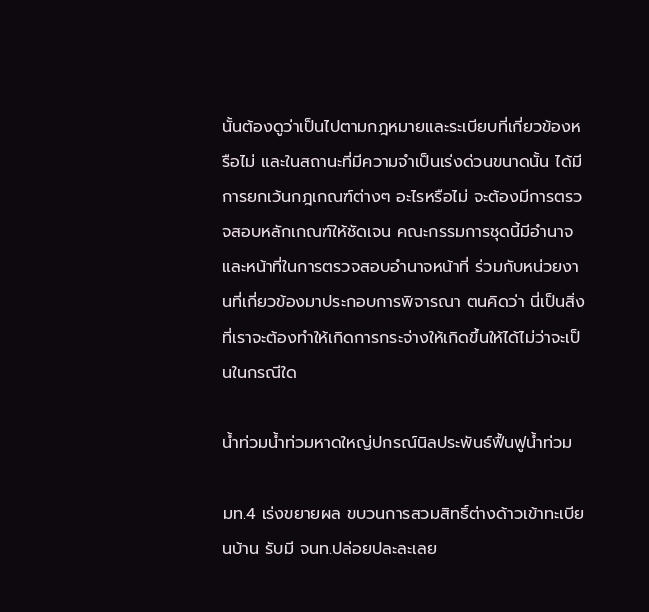นั้นต้องดูว่าเป็นไปตามกฎหมายและระเบียบที่เกี่ยวข้องหรือไม่ และในสถานะที่มีความจำเป็นเร่งด่วนขนาดนั้น ได้มีการยกเว้นกฎเกณฑ์ต่างๆ อะไรหรือไม่ จะต้องมีการตรวจสอบหลักเกณฑ์ให้ชัดเจน คณะกรรมการชุดนี้มีอำนาจและหน้าที่ในการตรวจสอบอำนาจหน้าที่ ร่วมกับหน่วยงานที่เกี่ยวข้องมาประกอบการพิจารณา ตนคิดว่า นี่เป็นสิ่งที่เราจะต้องทำให้เกิดการกระจ่างให้เกิดขึ้นให้ได้ไม่ว่าจะเป็นในกรณีใด

น้ำท่วมน้ำท่วมหาดใหญ่ปกรณ์นิลประพันธ์ฟื้นฟูน้ำท่วม

มท.4 เร่งขยายผล ขบวนการสวมสิทธิ์ต่างด้าวเข้าทะเบียนบ้าน รับมี จนท.ปล่อยปละละเลย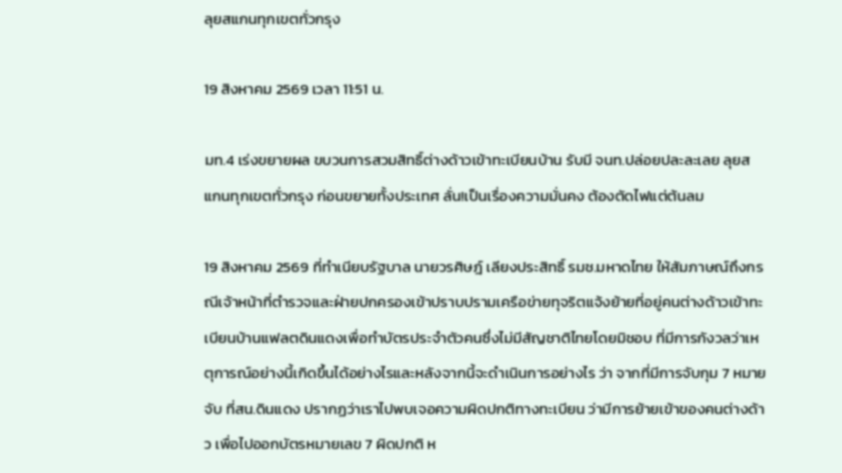ลุยสแกนทุกเขตทั่วกรุง

19 สิงหาคม 2569 เวลา 11:51 น.

มท.4 เร่งขยายผล ขบวนการสวมสิทธิ์ต่างด้าวเข้าทะเบียนบ้าน รับมี จนท.ปล่อยปละละเลย ลุยสแกนทุกเขตทั่วกรุง ก่อนขยายทั้งประเทศ ลั่น!เป็นเรื่องความมั่นคง ต้องตัดไฟแต่ต้นลม

19 สิงหาคม 2569 ที่ทำเนียบรัฐบาล นายวรศิษฎ์ เลียงประสิทธิ์ รมช.มหาดไทย ให้สัมภาษณ์ถึงกรณีเจ้าหน้าที่ตำรวจและฝ่ายปกครองเข้าปราบปรามเครือข่ายทุจริตแจ้งย้ายที่อยู่คนต่างด้าวเข้าทะเบียนบ้านแฟลตดินแดงเพื่อทำบัตรประจำตัวคนซึ่งไม่มีสัญชาติไทยโดยมิชอบ ที่มีการกังวลว่าเหตุการณ์อย่างนี้เกิดขึ้นได้อย่างไรและหลังจากนี้จะดำเนินการอย่างไร ว่า จากที่มีการจับกุม 7 หมายจับ ที่สน.ดินแดง ปรากฏว่าเราไปพบเจอความผิดปกติทางทะเบียน ว่ามีการย้ายเข้าของคนต่างด้าว เพื่อไปออกบัตรหมายเลข 7 ผิดปกติ ห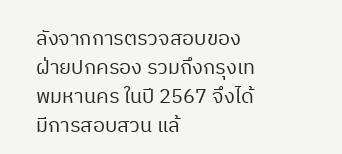ลังจากการตรวจสอบของฝ่ายปกครอง รวมถึงกรุงเทพมหานคร ในปี 2567 จึงได้มีการสอบสวน แล้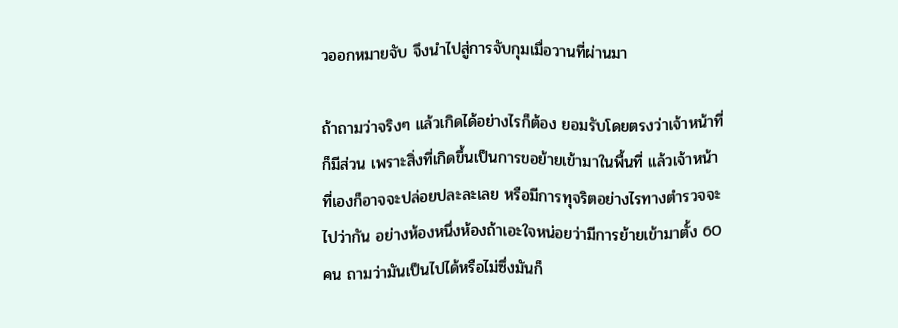วออกหมายจับ จึงนำไปสู่การจับกุมเมื่อวานที่ผ่านมา

ถ้าถามว่าจริงๆ แล้วเกิดได้อย่างไรก็ต้อง ยอมรับโดยตรงว่าเจ้าหน้าที่ก็มีส่วน เพราะสิ่งที่เกิดขึ้นเป็นการขอย้ายเข้ามาในพื้นที่ แล้วเจ้าหน้าที่เองก็อาจจะปล่อยปละละเลย หรือมีการทุจริตอย่างไรทางตำรวจจะไปว่ากัน อย่างห้องหนึ่งห้องถ้าเอะใจหน่อยว่ามีการย้ายเข้ามาตั้ง 60 คน ถามว่ามันเป็นไปได้หรือไม่ซึ่งมันก็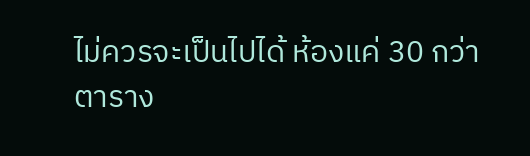ไม่ควรจะเป็นไปได้ ห้องแค่ 30 กว่าตาราง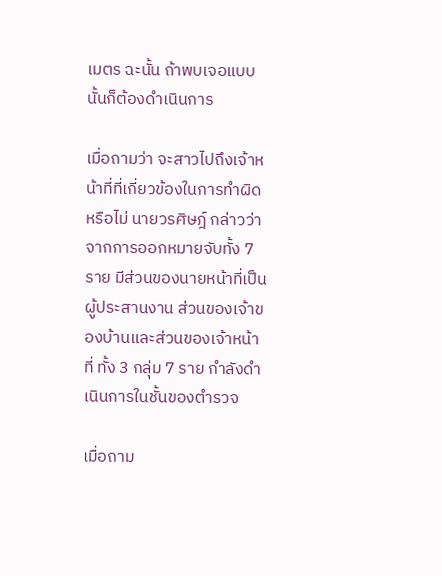เมตร ฉะนั้น ถ้าพบเจอแบบนั้นก็ต้องดำเนินการ

เมื่อถามว่า จะสาวไปถึงเจ้าหน้าที่ที่เกี่ยวข้องในการทำผิดหรือไม่ นายวรศิษฎ์ กล่าวว่า จากการออกหมายจับทั้ง 7 ราย มีส่วนของนายหน้าที่เป็นผู้ประสานงาน ส่วนของเจ้าของบ้านและส่วนของเจ้าหน้าที่ ทั้ง 3 กลุ่ม 7 ราย กำลังดำเนินการในชั้นของตำรวจ

เมื่อถาม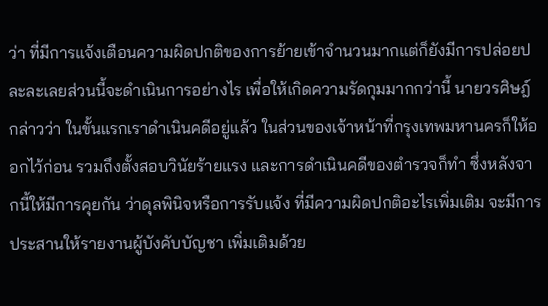ว่า ที่มีการแจ้งเตือนความผิดปกติของการย้ายเข้าจำนวนมากแต่ก็ยังมีการปล่อยปละละเลยส่วนนี้จะดำเนินการอย่างไร เพื่อให้เกิดความรัดกุมมากกว่านี้ นายวรศิษฎ์ กล่าวว่า ในขั้นแรกเราดำเนินคดีอยู่แล้ว ในส่วนของเจ้าหน้าที่กรุงเทพมหานครก็ให้ออกไว้ก่อน รวมถึงตั้งสอบวินัยร้ายแรง และการดำเนินคดีของตำรวจก็ทำ ซึ่งหลังจากนี้ให้มีการคุยกัน ว่าดุลพินิจหรือการรับแจ้ง ที่มีความผิดปกติอะไรเพิ่มเติม จะมีการประสานให้รายงานผู้บังคับบัญชา เพิ่มเติมด้วย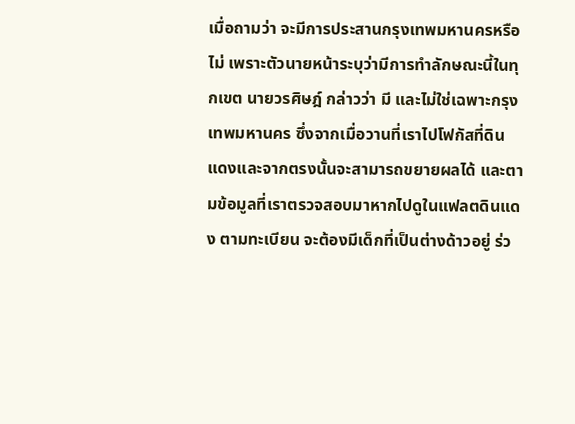เมื่อถามว่า จะมีการประสานกรุงเทพมหานครหรือไม่ เพราะตัวนายหน้าระบุว่ามีการทำลักษณะนี้ในทุกเขต นายวรศิษฎ์ กล่าวว่า มี และไม่ใช่เฉพาะกรุงเทพมหานคร ซึ่งจากเมื่อวานที่เราไปโฟกัสที่ดินแดงและจากตรงนั้นจะสามารถขยายผลได้ และตามข้อมูลที่เราตรวจสอบมาหากไปดูในแฟลตดินแดง ตามทะเบียน จะต้องมีเด็กที่เป็นต่างด้าวอยู่ ร่ว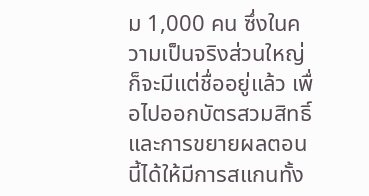ม 1,000 คน ซึ่งในความเป็นจริงส่วนใหญ่ก็จะมีแต่ชื่ออยู่แล้ว เพื่อไปออกบัตรสวมสิทธิ์ และการขยายผลตอนนี้ได้ให้มีการสแกนทั้ง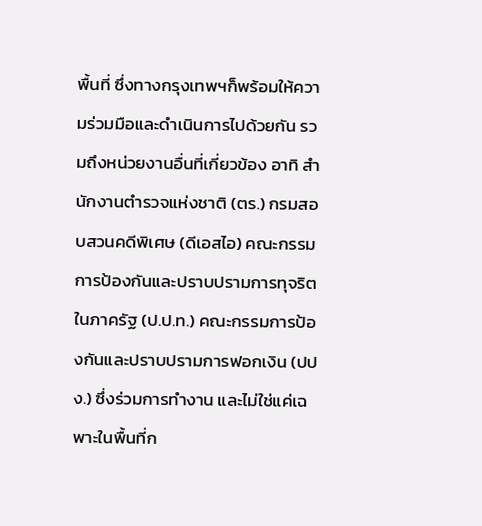พื้นที่ ซึ่งทางกรุงเทพฯก็พร้อมให้ความร่วมมือและดำเนินการไปด้วยกัน รวมถึงหน่วยงานอื่นที่เกี่ยวข้อง อาทิ สำนักงานตำรวจแห่งชาติ (ตร.) กรมสอบสวนคดีพิเศษ (ดีเอสไอ) คณะกรรมการป้องกันและปราบปรามการทุจริตในภาครัฐ (ป.ป.ท.) คณะกรรมการป้องกันและปราบปรามการฟอกเงิน (ปปง.) ซึ่งร่วมการทำงาน และไม่ใช่แค่เฉพาะในพื้นที่ก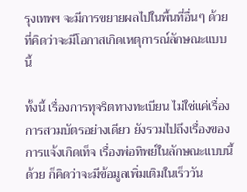รุงเทพฯ จะมีการขยายผลไปในพื้นที่อื่นๆ ด้วย ที่คิดว่าจะมีโอกาสเกิดเหตุการณ์ลักษณะแบบนี้

ทั้งนี้ เรื่องการทุจริตทางทะเบียน ไม่ใช่แค่เรื่องการสวมบัตรอย่างเดียว ยังรวมไปถึงเรื่องของการแจ้งเกิดเท็จ เรื่องพ่อทิพย์ในลักษณะแบบนี้ด้วย ก็คิดว่าจะมีข้อมูลเพิ่มเติมในเร็ววัน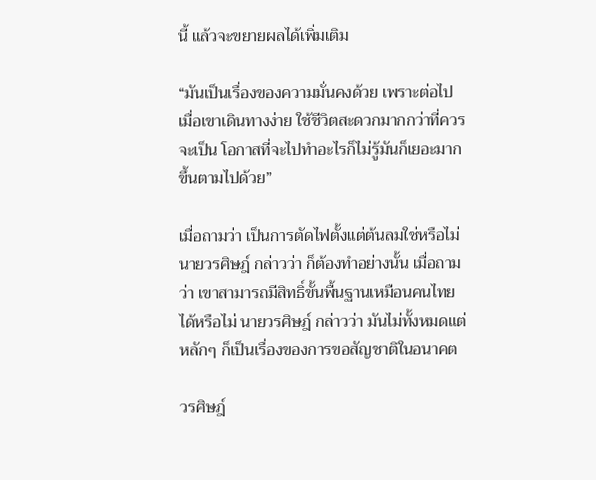นี้ แล้วจะขยายผลได้เพิ่มเติม

“มันเป็นเรื่องของความมั่นคงด้วย เพราะต่อไปเมื่อเขาเดินทางง่าย ใช้ชีวิตสะดวกมากกว่าที่ควรจะเป็น โอกาสที่จะไปทำอะไรก็ไม่รู้มันก็เยอะมากขึ้นตามไปด้วย”

เมื่อถามว่า เป็นการตัดไฟตั้งแต่ต้นลมใช่หรือไม่ นายวรศิษฎ์ กล่าวว่า ก็ต้องทำอย่างนั้น เมื่อถามว่า เขาสามารถมีสิทธิ์ขั้นพื้นฐานเหมือนคนไทยได้หรือไม่ นายวรศิษฎ์ กล่าวว่า มันไม่ทั้งหมดแต่หลักๆ ก็เป็นเรื่องของการขอสัญชาติในอนาคต

วรศิษฎ์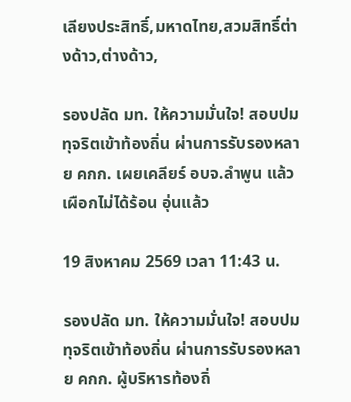เลียงประสิทธิ์,มหาดไทย,สวมสิทธิ์ต่างด้าว,ต่างด้าว,

รองปลัด มท. ให้ความมั่นใจ! สอบปมทุจริตเข้าท้องถิ่น ผ่านการรับรองหลาย คกก. เผยเคลียร์ อบจ.ลำพูน แล้ว เผือกไม่ได้ร้อน อุ่นแล้ว

19 สิงหาคม 2569 เวลา 11:43 น.

รองปลัด มท. ให้ความมั่นใจ! สอบปมทุจริตเข้าท้องถิ่น ผ่านการรับรองหลาย คกก. ผู้บริหารท้องถิ่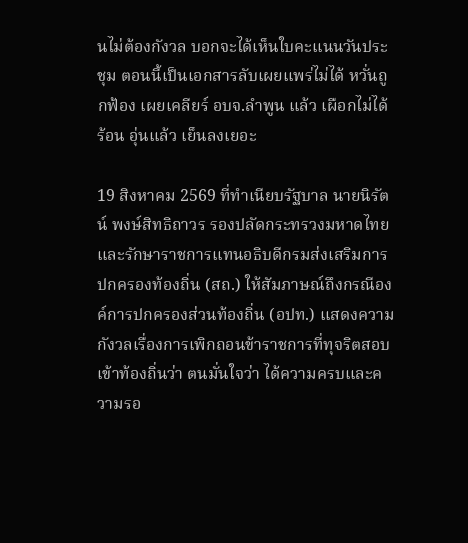นไม่ต้องกังวล บอกจะได้เห็นใบคะแนนวันประชุม ตอนนี้เป็นเอกสารลับเผยแพร่ไม่ได้ หวั่นถูกฟ้อง เผยเคลียร์ อบจ.ลำพูน แล้ว เผือกไม่ได้ร้อน อุ่นแล้ว เย็นลงเยอะ

19 สิงหาคม 2569 ที่ทำเนียบรัฐบาล นายนิรัตน์ พงษ์สิทธิถาวร รองปลัดกระทรวงมหาดไทย และรักษาราชการแทนอธิบดีกรมส่งเสริมการปกครองท้องถิ่น (สถ.) ให้สัมภาษณ์ถึงกรณีองค์การปกครองส่วนท้องถิ่น (อปท.) แสดงความกังวลเรื่องการเพิกถอนข้าราชการที่ทุจริตสอบเข้าท้องถิ่นว่า ตนมั่นใจว่า ได้ความครบและความรอ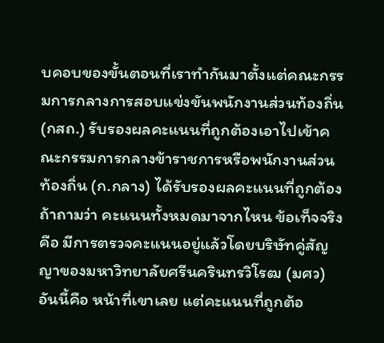บคอบของขั้นตอนที่เราทำกันมาตั้งแต่คณะกรรมการกลางการสอบแข่งขันพนักงานส่วนท้องถิ่น (กสถ.) รับรองผลคะแนนที่ถูกต้องเอาไปเข้าคณะกรรมการกลางข้าราชการหรือพนักงานส่วนท้องถิ่น (ก.กลาง) ได้รับรองผลคะแนนที่ถูกต้อง ถ้าถามว่า คะแนนทั้งหมดมาจากไหน ข้อเท็จจริงคือ มีการตรวจคะแนนอยู่แล้วโดยบริษัทคู่สัญญาของมหาวิทยาลัยศรีนครินทรวิโรฒ (มศว) อันนี้คือ หน้าที่เขาเลย แต่คะแนนที่ถูกต้อ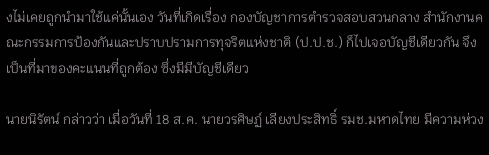งไม่เคยถูกนำมาใช้แค่นั้นเอง วันที่เกิดเรื่อง กองบัญชาการตำรวจสอบสวนกลาง สำนักงานคณะกรรมการป้องกันและปราบปรามการทุจริตแห่งชาติ (ป.ป.ช.) ก็ไปเจอบัญชีเดียวกัน จึงเป็นที่มาของคะแนนที่ถูกต้อง ซึ่งมีมีบัญชีเดียว

นายนิรัตน์ กล่าวว่า เมื่อวันที่ 18 ส.ค. นายวรศิษฏ์ เลียงประสิทธิ์ รมช.มหาดไทย มีความห่วง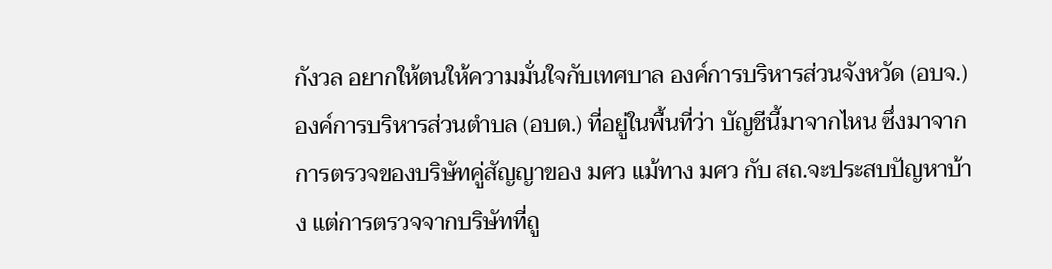กังวล อยากให้ตนให้ความมั่นใจกับเทศบาล องค์การบริหารส่วนจังหวัด (อบจ.) องค์การบริหารส่วนตำบล (อบต.) ที่อยู่ในพื้นที่ว่า บัญชีนี้มาจากไหน ซึ่งมาจากการตรวจของบริษัทคู่สัญญาของ มศว แม้ทาง มศว กับ สถ.จะประสบปัญหาบ้าง แต่การตรวจจากบริษัทที่ถู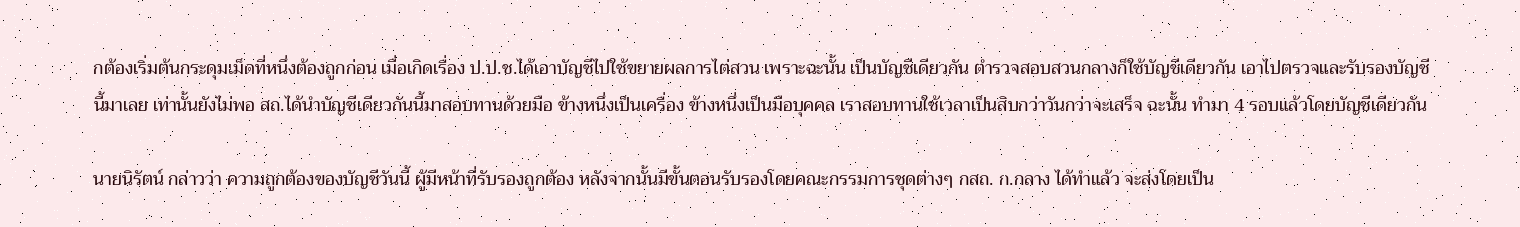กต้องเริ่มต้นกระดุมเม็ดที่หนึ่งต้องถูกก่อน เมื่อเกิดเรื่อง ป.ป.ช.ได้เอาบัญชีไปใช้ขยายผลการไต่สวน เพราะฉะนั้น เป็นบัญชีเดียวกัน ตำรวจสอบสวนกลางก็ใช้บัญชีเดียวกัน เอาไปตรวจและรับรองบัญชีนี้มาเลย เท่านั้นยังไม่พอ สถ.ได้นำบัญชีเดียวกันนี้มาสอบทานด้วยมือ ข้างหนึ่งเป็นเครื่อง ข้างหนึ่งเป็นมือบุคคล เราสอบทานใช้เวลาเป็นสิบกว่าวันกว่าจะเสร็จ ฉะนั้น ทำมา 4 รอบแล้วโดยบัญชีเดียวกัน

นายนิรัตน์ กล่าวว่า ความถูกต้องของบัญชีวันนี้ ผู้มีหน้าที่รับรองถูกต้อง หลังจากนั้นมีขั้นตอนรับรองโดยคณะกรรมการชุดต่างๆ กสถ. ก.กลาง ได้ทำแล้ว จะส่งโดยเป็น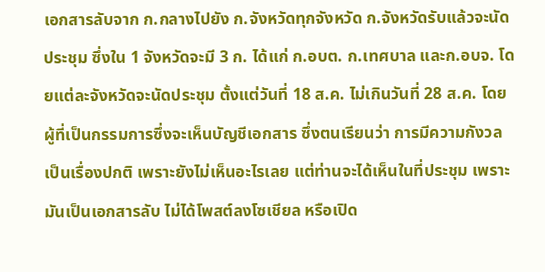เอกสารลับจาก ก.กลางไปยัง ก.จังหวัดทุกจังหวัด ก.จังหวัดรับแล้วจะนัดประชุม ซึ่งใน 1 จังหวัดจะมี 3 ก. ได้แก่ ก.อบต. ก.เทศบาล และก.อบจ. โดยแต่ละจังหวัดจะนัดประชุม ตั้งแต่วันที่ 18 ส.ค. ไม่เกินวันที่ 28 ส.ค. โดยผู้ที่เป็นกรรมการซึ่งจะเห็นบัญชีเอกสาร ซึ่งตนเรียนว่า การมีความกังวลเป็นเรื่องปกติ เพราะยังไม่เห็นอะไรเลย แต่ท่านจะได้เห็นในที่ประชุม เพราะมันเป็นเอกสารลับ ไม่ได้โพสต์ลงโซเชียล หรือเปิด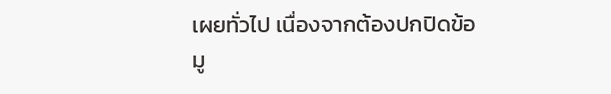เผยทั่วไป เนื่องจากต้องปกปิดข้อมู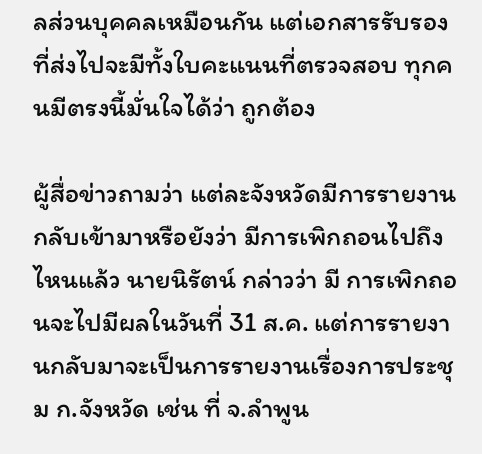ลส่วนบุคคลเหมือนกัน แต่เอกสารรับรองที่ส่งไปจะมีทั้งใบคะแนนที่ตรวจสอบ ทุกคนมีตรงนี้มั่นใจได้ว่า ถูกต้อง

ผู้สื่อข่าวถามว่า แต่ละจังหวัดมีการรายงานกลับเข้ามาหรือยังว่า มีการเพิกถอนไปถึงไหนแล้ว นายนิรัตน์ กล่าวว่า มี การเพิกถอนจะไปมีผลในวันที่ 31 ส.ค. แต่การรายงานกลับมาจะเป็นการรายงานเรื่องการประชุม ก.จังหวัด เช่น ที่ จ.ลำพูน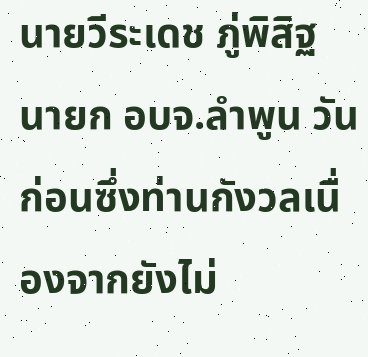นายวีระเดช ภู่พิสิฐ นายก อบจ.ลำพูน วันก่อนซึ่งท่านกังวลเนื่องจากยังไม่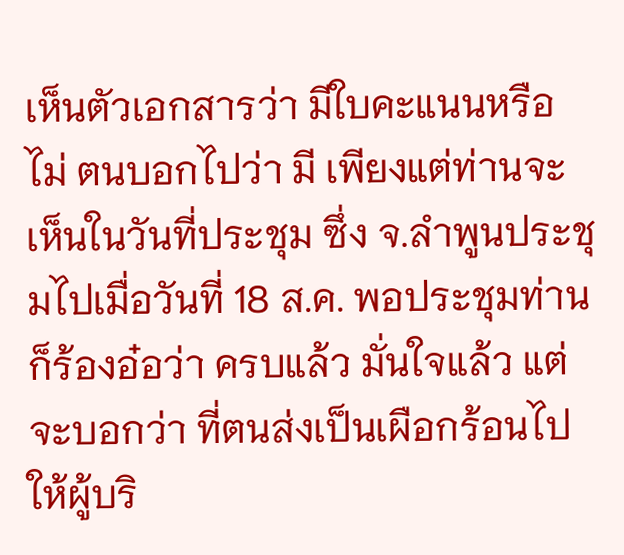เห็นตัวเอกสารว่า มีใบคะแนนหรือไม่ ตนบอกไปว่า มี เพียงแต่ท่านจะเห็นในวันที่ประชุม ซึ่ง จ.ลำพูนประชุมไปเมื่อวันที่ 18 ส.ค. พอประชุมท่านก็ร้องอ๋อว่า ครบแล้ว มั่นใจแล้ว แต่จะบอกว่า ที่ตนส่งเป็นเผือกร้อนไปให้ผู้บริ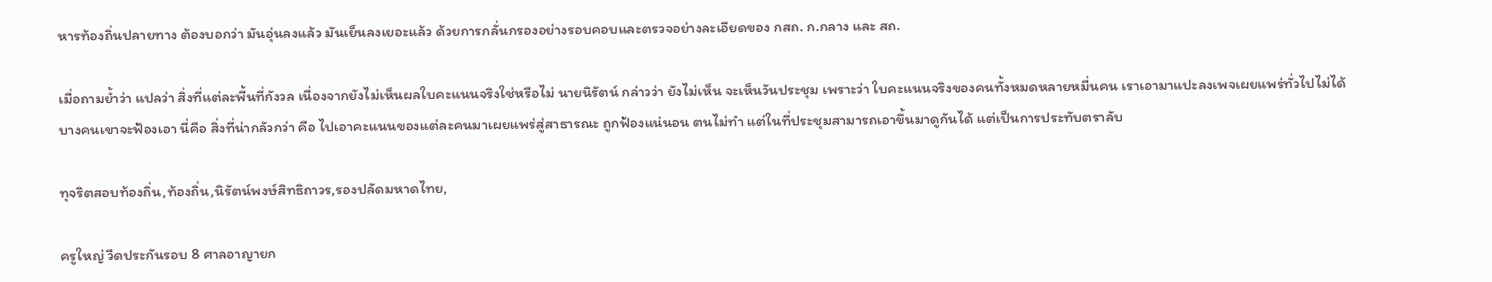หารท้องถิ่นปลายทาง ต้องบอกว่า มันอุ่นลงแล้ว มันเย็นลงเยอะแล้ว ด้วยการกลั่นกรองอย่างรอบคอบและตรวจอย่างละเอียดของ กสถ. ก.กลาง และ สถ.

เมื่อถามย้ำว่า แปลว่า สิ่งที่แต่ละพื้นที่กังวล เนื่องจากยังไม่เห็นผลใบคะแนนจริงใช่หรือไม่ นายนิรัตน์ กล่าวว่า ยังไม่เห็น จะเห็นวันประชุม เพราะว่า ใบคะแนนจริงของคนทั้งหมดหลายหมื่นคน เราเอามาแปะลงเพจเผยแพร่ทั่วไปไม่ได้ บางคนเขาจะฟ้องเอา นี่คือ สิ่งที่น่ากลัวกว่า คือ ไปเอาคะแนนของแต่ละคนมาเผยแพร่สู่สาธารณะ ถูกฟ้องแน่นอน ตนไม่ทำ แต่ในที่ประชุมสามารถเอาขึ้นมาดูกันได้ แต่เป็นการประทับตราลับ

ทุจริตสอบท้องถิ่น,ท้องถิ่น,นิรัตน์พงษ์สิทธิถาวร,รองปลัดมหาดไทย,

ครูใหญ่ วืดประกันรอบ 8 ศาลอาญายก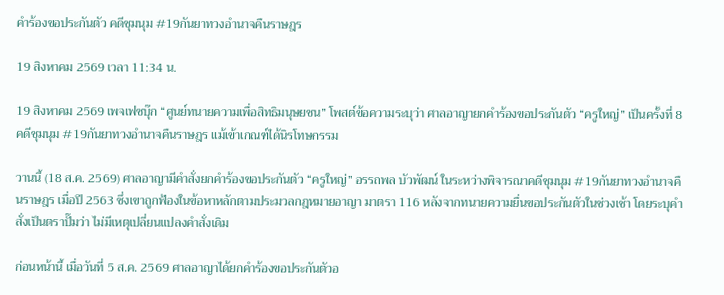คำร้องขอประกันตัว คดีชุมนุม #19กันยาทวงอำนาจคืนราษฎร

19 สิงหาคม 2569 เวลา 11:34 น.

19 สิงหาคม 2569 เพจเฟซบุ๊ก “ศูนย์ทนายความเพื่อสิทธิมนุษยชน” โพสต์ข้อความระบุว่า ศาลอาญายกคำร้องขอประกันตัว “ครูใหญ่” เป็นครั้งที่ 8 คดีชุมนุม #19กันยาทวงอำนาจคืนราษฎร แม้เข้าเกณฑ์ได้นิรโทษกรรม

วานนี้ (18 ส.ค. 2569) ศาลอาญามีคำสั่งยกคำร้องขอประกันตัว “ครูใหญ่” อรรถพล บัวพัฒน์ ในระหว่างพิจารณาคดีชุมนุม #19กันยาทวงอำนาจคืนราษฎร เมื่อปี 2563 ซึ่งเขาถูกฟ้องในข้อหาหลักตามประมวลกฎหมายอาญา มาตรา 116 หลังจากทนายความยื่นขอประกันตัวในช่วงเช้า โดยระบุคำสั่งเป็นตราปั๊มว่า ไม่มีเหตุเปลี่ยนแปลงคำสั่งเดิม

ก่อนหน้านี้ เมื่อวันที่ 5 ส.ค. 2569 ศาลอาญาได้ยกคำร้องขอประกันตัวอ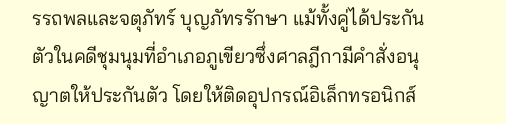รรถพลและจตุภัทร์ บุญภัทรรักษา แม้ทั้งคู่ได้ประกันตัวในคดีชุมนุมที่อำเภอภูเขียวซึ่งศาลฎีกามีคำสั่งอนุญาตให้ประกันตัว โดยให้ติดอุปกรณ์อิเล็กทรอนิกส์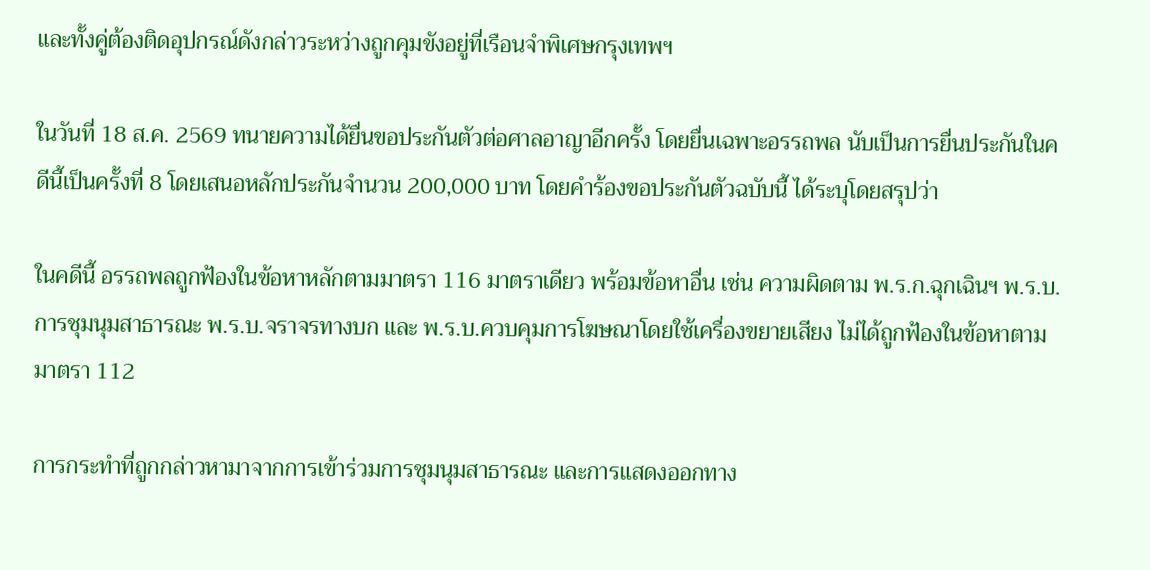และทั้งคู่ต้องติดอุปกรณ์ดังกล่าวระหว่างถูกคุมขังอยู่ที่เรือนจำพิเศษกรุงเทพฯ

ในวันที่ 18 ส.ค. 2569 ทนายความได้ยื่นขอประกันตัวต่อศาลอาญาอีกครั้ง โดยยื่นเฉพาะอรรถพล นับเป็นการยื่นประกันในคดีนี้เป็นครั้งที่ 8 โดยเสนอหลักประกันจำนวน 200,000 บาท โดยคำร้องขอประกันตัวฉบับนี้ ได้ระบุโดยสรุปว่า

ในคดีนี้ อรรถพลถูกฟ้องในข้อหาหลักตามมาตรา 116 มาตราเดียว พร้อมข้อหาอื่น เช่น ความผิดตาม พ.ร.ก.ฉุกเฉินฯ พ.ร.บ.การชุมนุมสาธารณะ พ.ร.บ.จราจรทางบก และ พ.ร.บ.ควบคุมการโฆษณาโดยใช้เครื่องขยายเสียง ไม่ได้ถูกฟ้องในข้อหาตามมาตรา 112

การกระทำที่ถูกกล่าวหามาจากการเข้าร่วมการชุมนุมสาธารณะ และการแสดงออกทาง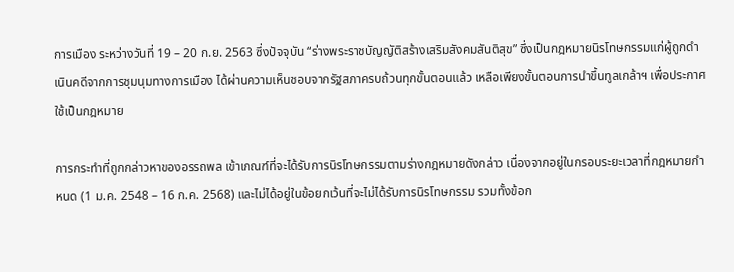การเมือง ระหว่างวันที่ 19 – 20 ก.ย. 2563 ซึ่งปัจจุบัน “ร่างพระราชบัญญัติสร้างเสริมสังคมสันติสุข” ซึ่งเป็นกฎหมายนิรโทษกรรมแก่ผู้ถูกดำเนินคดีจากการชุมนุมทางการเมือง ได้ผ่านความเห็นชอบจากรัฐสภาครบถ้วนทุกขั้นตอนแล้ว เหลือเพียงขั้นตอนการนำขึ้นทูลเกล้าฯ เพื่อประกาศใช้เป็นกฎหมาย

การกระทำที่ถูกกล่าวหาของอรรถพล เข้าเกณฑ์ที่จะได้รับการนิรโทษกรรมตามร่างกฎหมายดังกล่าว เนื่องจากอยู่ในกรอบระยะเวลาที่กฎหมายกำหนด (1 ม.ค. 2548 – 16 ก.ค. 2568) และไม่ได้อยู่ในข้อยกเว้นที่จะไม่ได้รับการนิรโทษกรรม รวมทั้งข้อก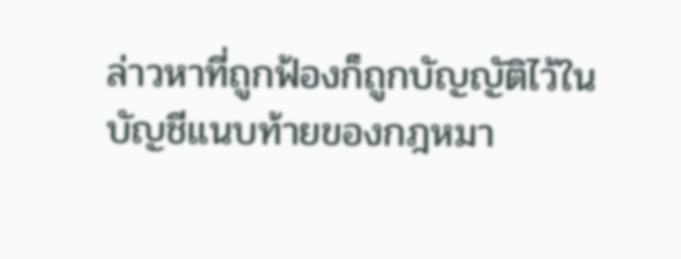ล่าวหาที่ถูกฟ้องก็ถูกบัญญัติไว้ในบัญชีแนบท้ายของกฎหมา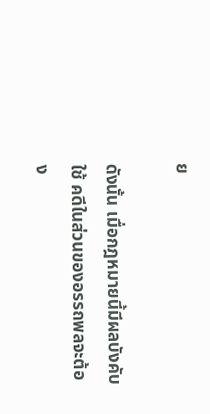ย

ดังนั้น เมื่อกฎหมายนี้มีผลบังคับใช้ คดีในส่วนของอรรถพลจะต้อง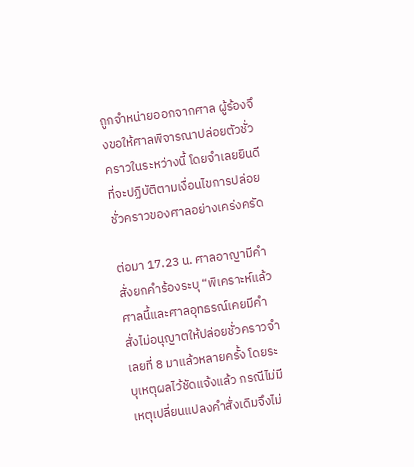ถูกจำหน่ายออกจากศาล ผู้ร้องจึงขอให้ศาลพิจารณาปล่อยตัวชั่วคราวในระหว่างนี้ โดยจำเลยยินดีที่จะปฏิบัติตามเงื่อนไขการปล่อยชั่วคราวของศาลอย่างเคร่งครัด

ต่อมา 17.23 น. ศาลอาญามีคำสั่งยกคำร้องระบุ “พิเคราะห์แล้ว ศาลนี้และศาลอุทธรณ์เคยมีคำสั่งไม่อนุญาตให้ปล่อยชั่วคราวจำเลยที่ 8 มาแล้วหลายครั้ง โดยระบุเหตุผลไว้ชัดแจ้งแล้ว กรณีไม่มีเหตุเปลี่ยนแปลงคำสั่งเดิมจึงไม่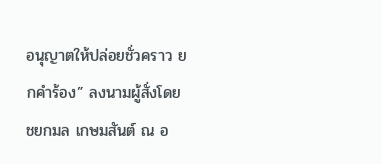อนุญาตให้ปล่อยชั่วคราว ยกคำร้อง” ลงนามผู้สั่งโดย ชยกมล เกษมสันต์ ณ อ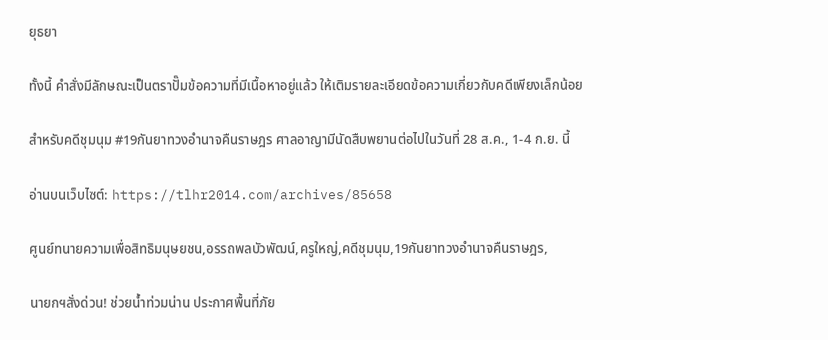ยุธยา

ทั้งนี้ คำสั่งมีลักษณะเป็นตราปั๊มข้อความที่มีเนื้อหาอยู่แล้ว ให้เติมรายละเอียดข้อความเกี่ยวกับคดีเพียงเล็กน้อย

สำหรับคดีชุมนุม #19กันยาทวงอำนาจคืนราษฎร ศาลอาญามีนัดสืบพยานต่อไปในวันที่ 28 ส.ค., 1-4 ก.ย. นี้

อ่านบนเว็บไซต์: https://tlhr2014.com/archives/85658

ศูนย์ทนายความเพื่อสิทธิมนุษยชน,อรรถพลบัวพัฒน์,ครูใหญ่,คดีชุมนุม,19กันยาทวงอำนาจคืนราษฎร,

นายกฯสั่งด่วน! ช่วยน้ำท่วมน่าน ประกาศพื้นที่ภัย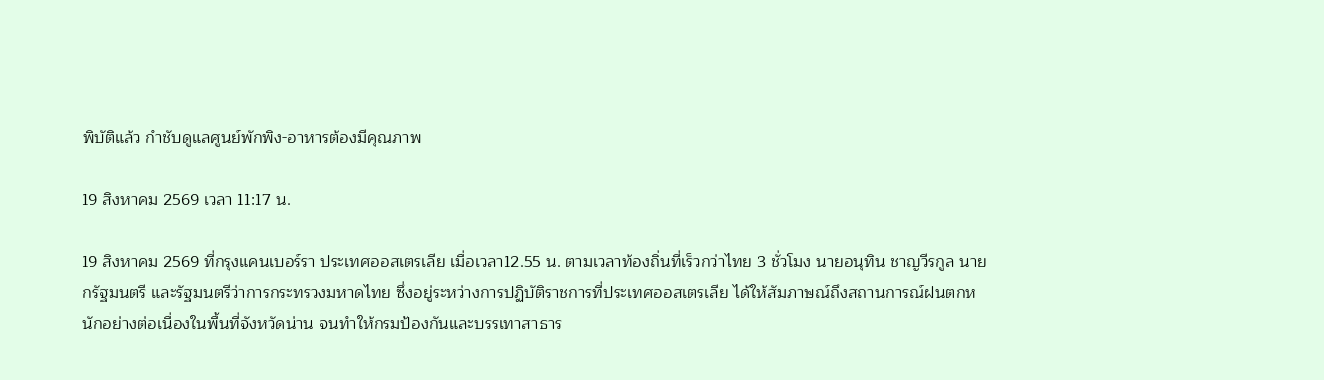พิบัติแล้ว กำชับดูแลศูนย์พักพิง-อาหารต้องมีคุณภาพ

19 สิงหาคม 2569 เวลา 11:17 น.

19 สิงหาคม 2569 ที่กรุงแคนเบอร์รา ประเทศออสเตรเลีย เมื่อเวลา12.55 น. ตามเวลาท้องถิ่นที่เร็วกว่าไทย 3 ชั่วโมง นายอนุทิน ชาญวีรกูล นายกรัฐมนตรี และรัฐมนตรีว่าการกระทรวงมหาดไทย ซึ่งอยู่ระหว่างการปฏิบัติราชการที่ประเทศออสเตรเลีย ได้ให้สัมภาษณ์ถึงสถานการณ์ฝนตกหนักอย่างต่อเนื่องในพื้นที่จังหวัดน่าน จนทำให้กรมป้องกันและบรรเทาสาธาร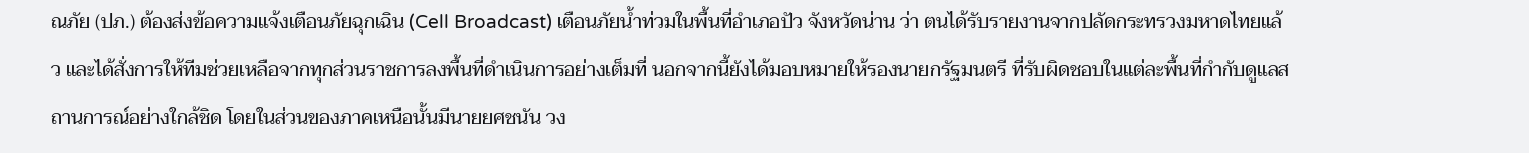ณภัย (ปภ.) ต้องส่งข้อความแจ้งเตือนภัยฉุกเฉิน (Cell Broadcast) เตือนภัยน้ำท่วมในพื้นที่อำเภอปัว จังหวัดน่าน ว่า ตนได้รับรายงานจากปลัดกระทรวงมหาดไทยแล้ว และได้สั่งการให้ทีมช่วยเหลือจากทุกส่วนราชการลงพื้นที่ดำเนินการอย่างเต็มที่ นอกจากนี้ยังได้มอบหมายให้รองนายกรัฐมนตรี ที่รับผิดชอบในแต่ละพื้นที่กำกับดูแลสถานการณ์อย่างใกล้ชิด โดยในส่วนของภาคเหนือนั้นมีนายยศชนัน วง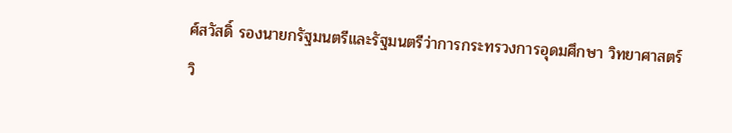ศ์สวัสดิ์ รองนายกรัฐมนตรีและรัฐมนตรีว่าการกระทรวงการอุดมศึกษา วิทยาศาสตร์ วิ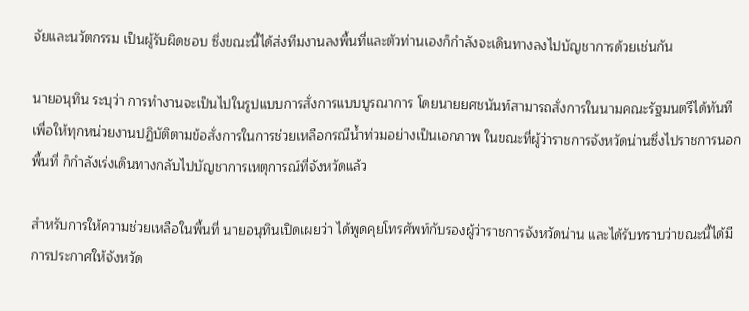จัยและนวัตกรรม เป็นผู้รับผิดชอบ ซึ่งขณะนี้ได้ส่งทีมงานลงพื้นที่และตัวท่านเองก็กำลังจะเดินทางลงไปบัญชาการด้วยเช่นกัน

นายอนุทิน ระบุว่า การทำงานจะเป็นไปในรูปแบบการสั่งการแบบบูรณาการ โดยนายยศชนันท์สามารถสั่งการในนามคณะรัฐมนตรีได้ทันที เพื่อให้ทุกหน่วยงานปฏิบัติตามข้อสั่งการในการช่วยเหลือกรณีน้ำท่วมอย่างเป็นเอกภาพ ในขณะที่ผู้ว่าราชการจังหวัดน่านซึ่งไปราชการนอกพื้นที่ ก็กำลังเร่งเดินทางกลับไปบัญชาการเหตุการณ์ที่จังหวัดแล้ว

สำหรับการให้ความช่วยเหลือในพื้นที่ นายอนุทินเปิดเผยว่า ได้พูดคุยโทรศัพท์กับรองผู้ว่าราชการจังหวัดน่าน และได้รับทราบว่าขณะนี้ได้มีการประกาศให้จังหวัด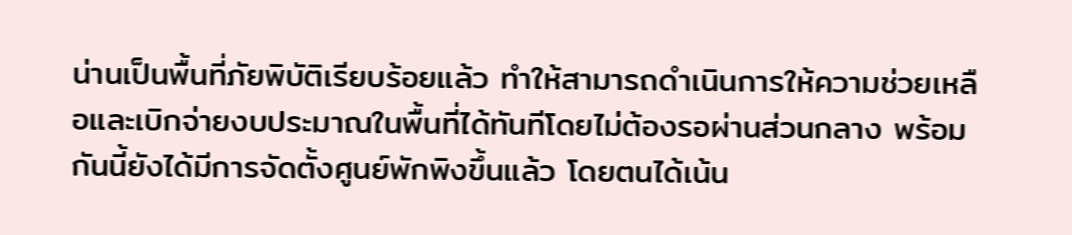น่านเป็นพื้นที่ภัยพิบัติเรียบร้อยแล้ว ทำให้สามารถดำเนินการให้ความช่วยเหลือและเบิกจ่ายงบประมาณในพื้นที่ได้ทันทีโดยไม่ต้องรอผ่านส่วนกลาง พร้อมกันนี้ยังได้มีการจัดตั้งศูนย์พักพิงขึ้นแล้ว โดยตนได้เน้น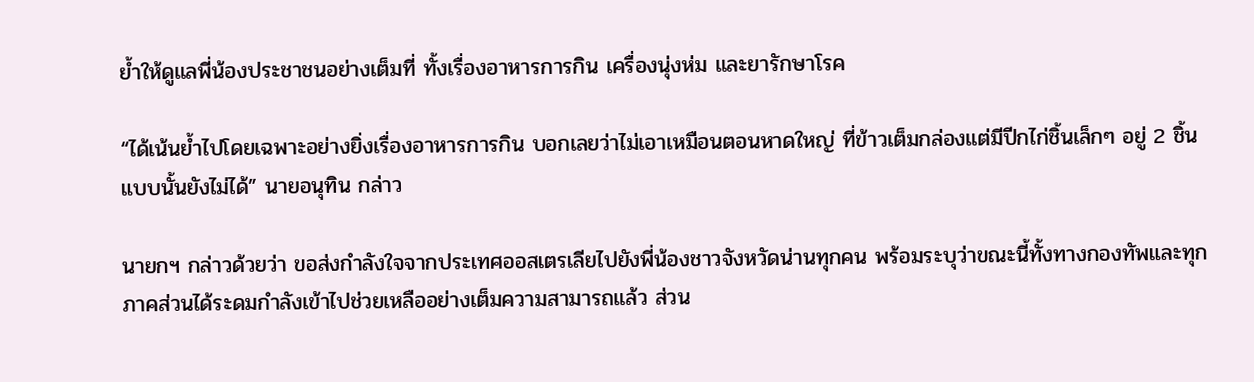ย้ำให้ดูแลพี่น้องประชาชนอย่างเต็มที่ ทั้งเรื่องอาหารการกิน เครื่องนุ่งห่ม และยารักษาโรค

“ได้เน้นย้ำไปโดยเฉพาะอย่างยิ่งเรื่องอาหารการกิน บอกเลยว่าไม่เอาเหมือนตอนหาดใหญ่ ที่ข้าวเต็มกล่องแต่มีปีกไก่ชิ้นเล็กๆ อยู่ 2 ชิ้น แบบนั้นยังไม่ได้” นายอนุทิน กล่าว

นายกฯ กล่าวด้วยว่า ขอส่งกำลังใจจากประเทศออสเตรเลียไปยังพี่น้องชาวจังหวัดน่านทุกคน พร้อมระบุว่าขณะนี้ทั้งทางกองทัพและทุกภาคส่วนได้ระดมกำลังเข้าไปช่วยเหลืออย่างเต็มความสามารถแล้ว ส่วน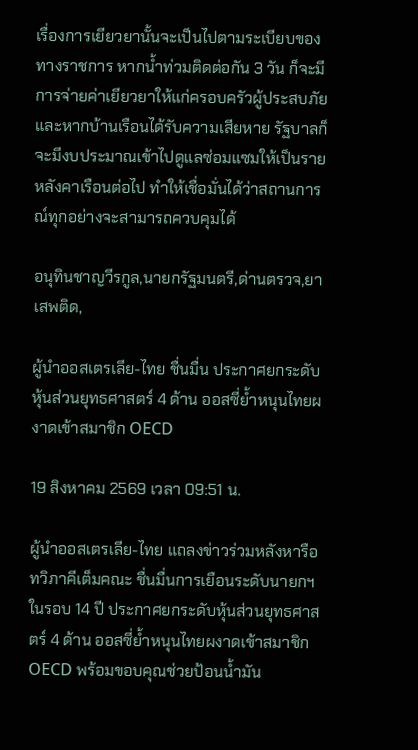เรื่องการเยียวยานั้นจะเป็นไปตามระเบียบของทางราชการ หากน้ำท่วมติดต่อกัน 3 วัน ก็จะมีการจ่ายค่าเยียวยาให้แก่ครอบครัวผู้ประสบภัย และหากบ้านเรือนได้รับความเสียหาย รัฐบาลก็จะมีงบประมาณเข้าไปดูแลซ่อมแซมให้เป็นรายหลังคาเรือนต่อไป ทำให้เชื่อมั่นได้ว่าสถานการณ์ทุกอย่างจะสามารถควบคุมได้

อนุทินชาญวีรกูล,นายกรัฐมนตรี,ด่านตรวจ,ยาเสพติด,

ผู้นำออสเตรเลีย-ไทย ชื่นมื่น ประกาศยกระดับหุ้นส่วนยุทธศาสตร์ 4 ด้าน ออสซี่ย้ำหนุนไทยผงาดเข้าสมาชิก OECD

19 สิงหาคม 2569 เวลา 09:51 น.

ผู้นำออสเตรเลีย-ไทย แถลงข่าวร่วมหลังหารือทวิภาคีเต็มคณะ ชื่นมื่นการเยือนระดับนายกฯ ในรอบ 14 ปี ประกาศยกระดับหุ้นส่วนยุทธศาสตร์ 4 ด้าน ออสซี่ย้ำหนุนไทยผงาดเข้าสมาชิก OECD พร้อมขอบคุณช่วยป้อนน้ำมัน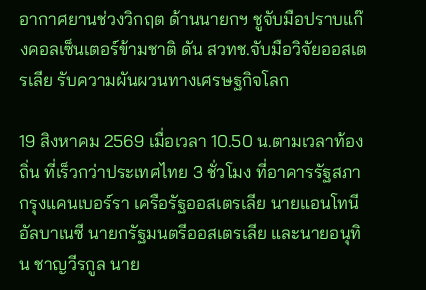อากาศยานช่วงวิกฤต ด้านนายกฯ ชูจับมือปราบแก๊งคอลเซ็นเตอร์ข้ามชาติ ดัน สวทช.จับมือวิจัยออสเตรเลีย รับความผันผวนทางเศรษฐกิจโลก

19 สิงหาคม 2569 เมื่อเวลา 10.50 น.ตามเวลาท้องถิ่น ที่เร็วกว่าประเทศไทย 3 ชั่วโมง ที่อาคารรัฐสภา กรุงแคนเบอร์รา เครือรัฐออสเตรเลีย นายแอนโทนี อัลบาเนซี นายกรัฐมนตรีออสเตรเลีย และนายอนุทิน ชาญวีรกูล นาย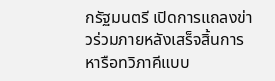กรัฐมนตรี เปิดการแถลงข่าวร่วมภายหลังเสร็จสิ้นการหารือทวิภาคีแบบ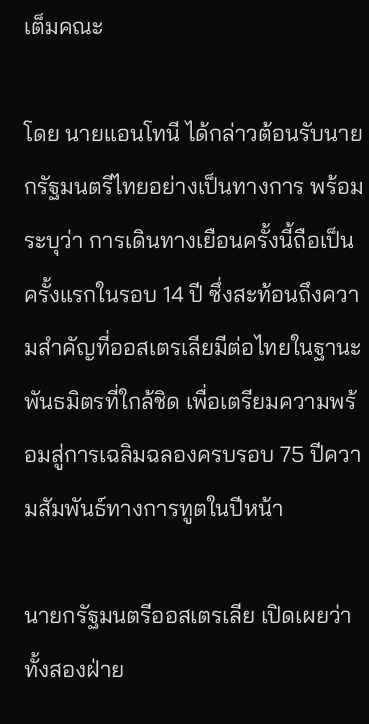เต็มคณะ

โดย นายแอนโทนี ได้กล่าวต้อนรับนายกรัฐมนตรีไทยอย่างเป็นทางการ พร้อมระบุว่า การเดินทางเยือนครั้งนี้ถือเป็นครั้งแรกในรอบ 14 ปี ซึ่งสะท้อนถึงความสำคัญที่ออสเตรเลียมีต่อไทยในฐานะพันธมิตรที่ใกล้ชิด เพื่อเตรียมความพร้อมสู่การเฉลิมฉลองครบรอบ 75 ปีความสัมพันธ์ทางการทูตในปีหน้า

นายกรัฐมนตรีออสเตรเลีย เปิดเผยว่า ทั้งสองฝ่าย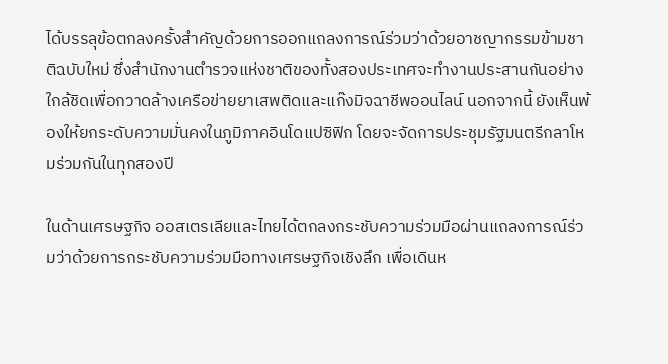ได้บรรลุข้อตกลงครั้งสำคัญด้วยการออกแถลงการณ์ร่วมว่าด้วยอาชญากรรมข้ามชาติฉบับใหม่ ซึ่งสำนักงานตำรวจแห่งชาติของทั้งสองประเทศจะทำงานประสานกันอย่างใกล้ชิดเพื่อกวาดล้างเครือข่ายยาเสพติดและแก๊งมิจฉาชีพออนไลน์ นอกจากนี้ ยังเห็นพ้องให้ยกระดับความมั่นคงในภูมิภาคอินโดแปซิฟิก โดยจะจัดการประชุมรัฐมนตรีกลาโหมร่วมกันในทุกสองปี

ในด้านเศรษฐกิจ ออสเตรเลียและไทยได้ตกลงกระชับความร่วมมือผ่านแถลงการณ์ร่วมว่าด้วยการกระชับความร่วมมือทางเศรษฐกิจเชิงลึก เพื่อเดินห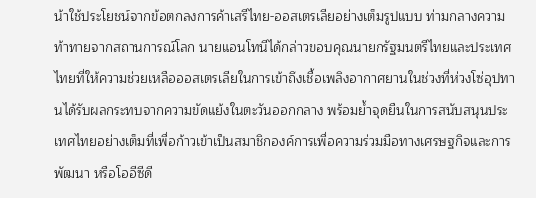น้าใช้ประโยชน์จากข้อตกลงการค้าเสรีไทย-ออสเตรเลียอย่างเต็มรูปแบบ ท่ามกลางความท้าทายจากสถานการณ์โลก นายแอนโทนีได้กล่าวขอบคุณนายกรัฐมนตรีไทยและประเทศไทยที่ให้ความช่วยเหลือออสเตรเลียในการเข้าถึงเชื้อเพลิงอากาศยานในช่วงที่ห่วงโซ่อุปทานได้รับผลกระทบจากความขัดแย้งในตะวันออกกลาง พร้อมย้ำจุดยืนในการสนับสนุนประเทศไทยอย่างเต็มที่เพื่อก้าวเข้าเป็นสมาชิกองค์การเพื่อความร่วมมือทางเศรษฐกิจและการพัฒนา หรือโออีซีดี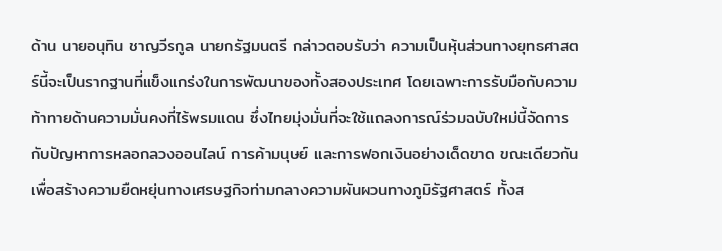ด้าน นายอนุทิน ชาญวีรกูล นายกรัฐมนตรี กล่าวตอบรับว่า ความเป็นหุ้นส่วนทางยุทธศาสตร์นี้จะเป็นรากฐานที่แข็งแกร่งในการพัฒนาของทั้งสองประเทศ โดยเฉพาะการรับมือกับความท้าทายด้านความมั่นคงที่ไร้พรมแดน ซึ่งไทยมุ่งมั่นที่จะใช้แถลงการณ์ร่วมฉบับใหม่นี้จัดการกับปัญหาการหลอกลวงออนไลน์ การค้ามนุษย์ และการฟอกเงินอย่างเด็ดขาด ขณะเดียวกันเพื่อสร้างความยืดหยุ่นทางเศรษฐกิจท่ามกลางความผันผวนทางภูมิรัฐศาสตร์ ทั้งส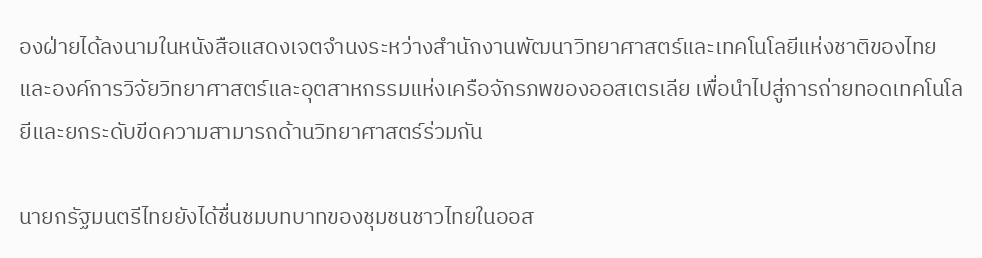องฝ่ายได้ลงนามในหนังสือแสดงเจตจำนงระหว่างสำนักงานพัฒนาวิทยาศาสตร์และเทคโนโลยีแห่งชาติของไทย และองค์การวิจัยวิทยาศาสตร์และอุตสาหกรรมแห่งเครือจักรภพของออสเตรเลีย เพื่อนำไปสู่การถ่ายทอดเทคโนโลยีและยกระดับขีดความสามารถด้านวิทยาศาสตร์ร่วมกัน

นายกรัฐมนตรีไทยยังได้ชื่นชมบทบาทของชุมชนชาวไทยในออส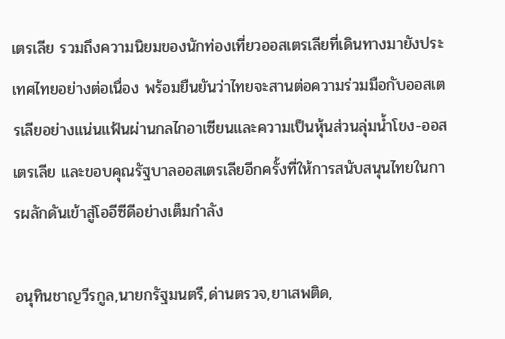เตรเลีย รวมถึงความนิยมของนักท่องเที่ยวออสเตรเลียที่เดินทางมายังประเทศไทยอย่างต่อเนื่อง พร้อมยืนยันว่าไทยจะสานต่อความร่วมมือกับออสเตรเลียอย่างแน่นแฟ้นผ่านกลไกอาเซียนและความเป็นหุ้นส่วนลุ่มน้ำโขง-ออสเตรเลีย และขอบคุณรัฐบาลออสเตรเลียอีกครั้งที่ให้การสนับสนุนไทยในการผลักดันเข้าสู่โออีซีดีอย่างเต็มกำลัง

อนุทินชาญวีรกูล,นายกรัฐมนตรี,ด่านตรวจ,ยาเสพติด,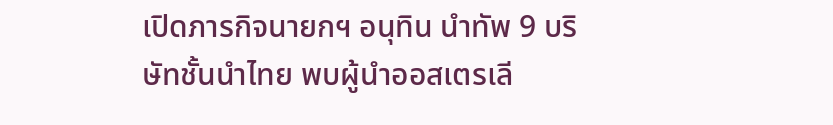เปิดภารกิจนายกฯ อนุทิน นำทัพ 9 บริษัทชั้นนำไทย พบผู้นำออสเตรเลี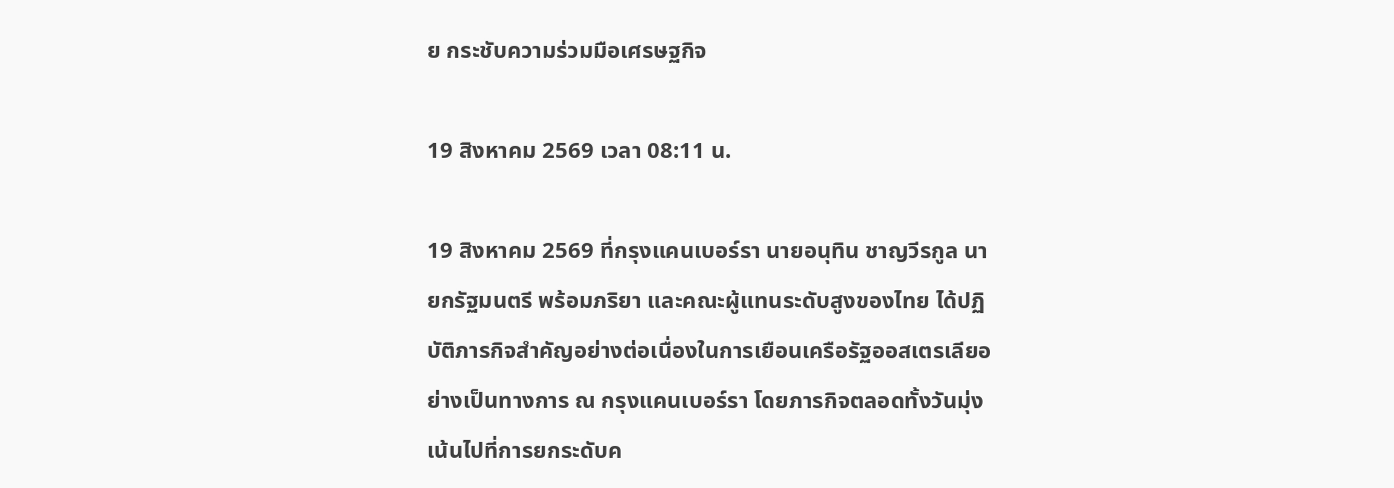ย กระชับความร่วมมือเศรษฐกิจ

19 สิงหาคม 2569 เวลา 08:11 น.

19 สิงหาคม 2569 ที่กรุงแคนเบอร์รา นายอนุทิน ชาญวีรกูล นายกรัฐมนตรี พร้อมภริยา และคณะผู้แทนระดับสูงของไทย ได้ปฏิบัติภารกิจสำคัญอย่างต่อเนื่องในการเยือนเครือรัฐออสเตรเลียอย่างเป็นทางการ ณ กรุงแคนเบอร์รา โดยภารกิจตลอดทั้งวันมุ่งเน้นไปที่การยกระดับค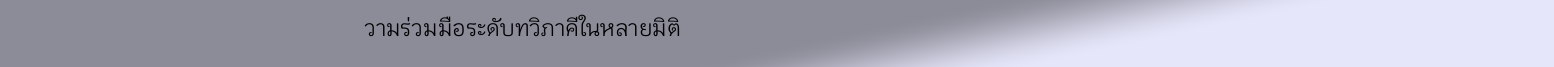วามร่วมมือระดับทวิภาคีในหลายมิติ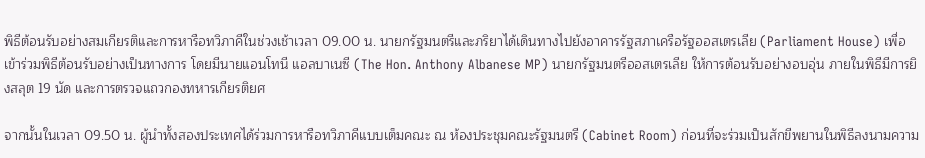พิธีต้อนรับอย่างสมเกียรติและการหารือทวิภาคีในช่วงเช้าเวลา 09.00 น. นายกรัฐมนตรีและภริยาได้เดินทางไปยังอาคารรัฐสภาเครือรัฐออสเตรเลีย (Parliament House) เพื่อเข้าร่วมพิธีต้อนรับอย่างเป็นทางการ โดยมีนายแอนโทนี แอลบาเนซี (The Hon. Anthony Albanese MP) นายกรัฐมนตรีออสเตรเลีย ให้การต้อนรับอย่างอบอุ่น ภายในพิธีมีการยิงสลุต 19 นัด และการตรวจแถวกองทหารเกียรติยศ

จากนั้นในเวลา 09.50 น. ผู้นำทั้งสองประเทศได้ร่วมการหารือทวิภาคีแบบเต็มคณะ ณ ห้องประชุมคณะรัฐมนตรี (Cabinet Room) ก่อนที่จะร่วมเป็นสักขีพยานในพิธีลงนามความ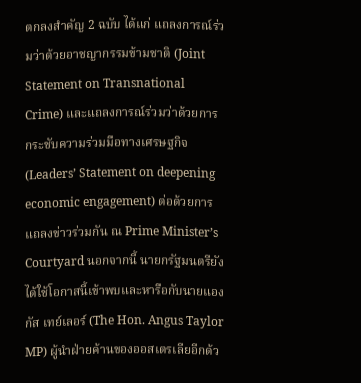ตกลงสำคัญ 2 ฉบับ ได้แก่ แถลงการณ์ร่วมว่าด้วยอาชญากรรมข้ามชาติ (Joint Statement on Transnational Crime) และแถลงการณ์ร่วมว่าด้วยการกระชับความร่วมมือทางเศรษฐกิจ (Leaders’ Statement on deepening economic engagement) ต่อด้วยการแถลงข่าวร่วมกัน ณ Prime Minister’s Courtyard นอกจากนี้ นายกรัฐมนตรียังได้ใช้โอกาสนี้เข้าพบและหารือกับนายแองกัส เทย์เลอร์ (The Hon. Angus Taylor MP) ผู้นำฝ่ายค้านของออสเตรเลียอีกด้ว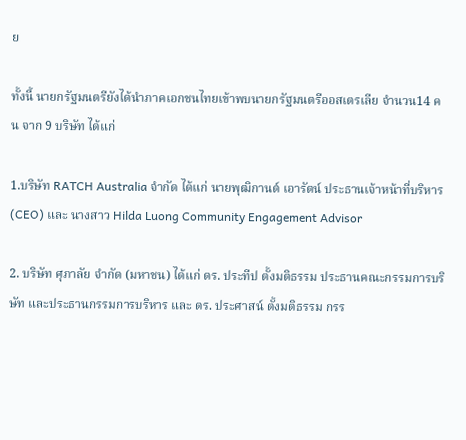ย

ทั้งนี้ นายกรัฐมนตรียังได้นำภาคเอกชนไทยเข้าพบนายกรัฐมนตรีออสเตรเลีย จำนวน14 คน จาก 9 บริษัท ได้แก่

1.บริษัท RATCH Australia จำกัด ได้แก่ นายพุฒิกานต์ เอารัตน์ ประธานเจ้าหน้าที่บริหาร (CEO) และ นางสาว Hilda Luong Community Engagement Advisor

2. บริษัท ศุภาลัย จำกัด (มหาชน) ได้แก่ ดร. ประทีป ตั้งมติธรรม ประธานคณะกรรมการบริษัท และประธานกรรมการบริหาร และ ดร. ประศาสน์ ตั้งมติธรรม กรร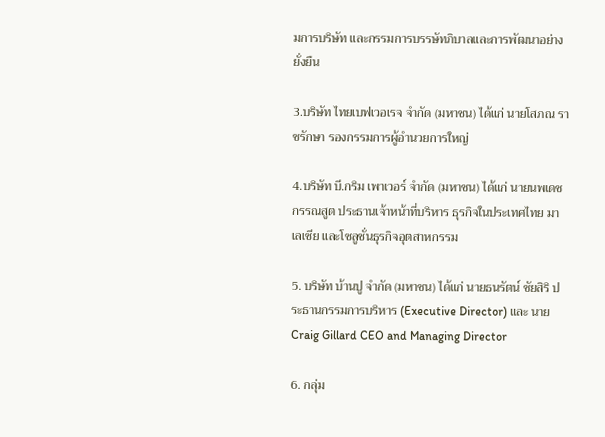มการบริษัท และกรรมการบรรษัทภิบาลและการพัฒนาอย่างยั่งยืน

3.บริษัท ไทยเบฟเวอเรจ จำกัด (มหาชน) ได้แก่ นายโสภณ ราชรักษา รองกรรมการผู้อำนวยการใหญ่

4.บริษัท บี.กริม เพาเวอร์ จำกัด (มหาชน) ได้แก่ นายนพเดช กรรณสูต ประธานเจ้าหน้าที่บริหาร ธุรกิจในประเทศไทย มาเลเซีย และโซลูชั่นธุรกิจอุตสาหกรรม

5. บริษัท บ้านปู จำกัด (มหาชน) ได้แก่ นายธนรัตน์ ชัยสิริ ประธานกรรมการบริหาร (Executive Director) และ นายCraig Gillard CEO and Managing Director

6. กลุ่ม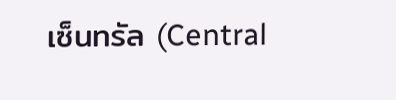เซ็นทรัล (Central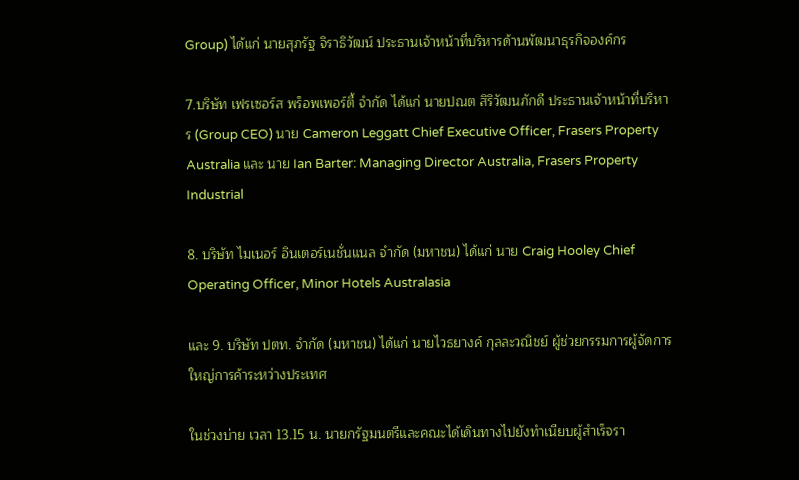Group) ได้แก่ นายสุภรัฐ จิราธิวัฒน์ ประธานเจ้าหน้าที่บริหารด้านพัฒนาธุรกิจองค์กร

7.บริษัท เฟรเซอร์ส พร็อพเพอร์ตี้ จำกัด ได้แก่ นายปณต สิริวัฒนภักดี ประธานเจ้าหน้าที่บริหาร (Group CEO) นาย Cameron Leggatt Chief Executive Officer, Frasers Property Australia และ นาย Ian Barter: Managing Director Australia, Frasers Property Industrial

8. บริษัท ไมเนอร์ อินเตอร์เนชั่นแนล จำกัด (มหาชน) ได้แก่ นาย Craig Hooley Chief Operating Officer, Minor Hotels Australasia

และ 9. บริษัท ปตท. จำกัด (มหาชน) ได้แก่ นายไวธยางค์ กุลละวณิชย์ ผู้ช่วยกรรมการผู้จัดการใหญ่การค้าระหว่างประเทศ

ในช่วงบ่าย เวลา 13.15 น. นายกรัฐมนตรีและคณะได้เดินทางไปยังทำเนียบผู้สำเร็จรา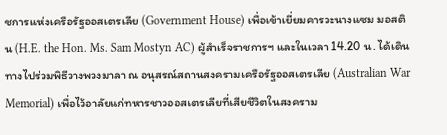ชการแห่งเครือรัฐออสเตรเลีย (Government House) เพื่อเข้าเยี่ยมคารวะนางแซม มอสติน (H.E. the Hon. Ms. Sam Mostyn AC) ผู้สำเร็จราชการฯ และในเวลา 14.20 น. ได้เดินทางไปร่วมพิธีวางพวงมาลา ณ อนุสรณ์สถานสงครามเครือรัฐออสเตรเลีย (Australian War Memorial) เพื่อไว้อาลัยแก่ทหารชาวออสเตรเลียที่เสียชีวิตในสงคราม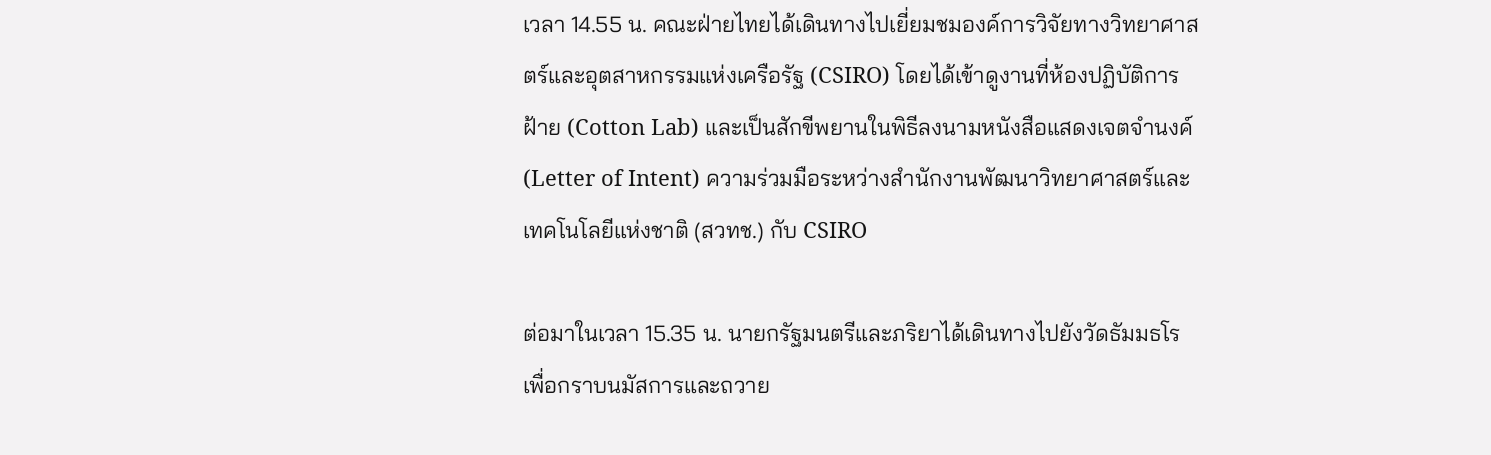เวลา 14.55 น. คณะฝ่ายไทยได้เดินทางไปเยี่ยมชมองค์การวิจัยทางวิทยาศาสตร์และอุตสาหกรรมแห่งเครือรัฐ (CSIRO) โดยได้เข้าดูงานที่ห้องปฏิบัติการฝ้าย (Cotton Lab) และเป็นสักขีพยานในพิธีลงนามหนังสือแสดงเจตจำนงค์ (Letter of Intent) ความร่วมมือระหว่างสำนักงานพัฒนาวิทยาศาสตร์และเทคโนโลยีแห่งชาติ (สวทช.) กับ CSIRO

ต่อมาในเวลา 15.35 น. นายกรัฐมนตรีและภริยาได้เดินทางไปยังวัดธัมมธโร เพื่อกราบนมัสการและถวาย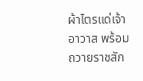ผ้าไตรแด่เจ้าอาวาส พร้อมถวายราชสัก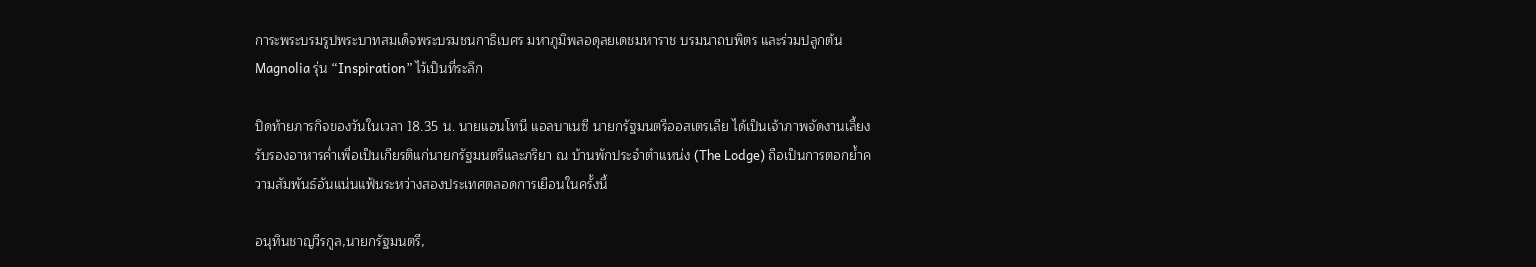การะพระบรมรูปพระบาทสมเด็จพระบรมชนกาธิเบศร มหาภูมิพลอดุลยเดชมหาราช บรมนาถบพิตร และร่วมปลูกต้น Magnolia รุ่น “Inspiration” ไว้เป็นที่ระลึก

ปิดท้ายภารกิจของวันในเวลา 18.35 น. นายแอนโทนี แอลบาเนซี นายกรัฐมนตรีออสเตรเลีย ได้เป็นเจ้าภาพจัดงานเลี้ยงรับรองอาหารค่ำเพื่อเป็นเกียรติแก่นายกรัฐมนตรีและภริยา ณ บ้านพักประจำตำแหน่ง (The Lodge) ถือเป็นการตอกย้ำความสัมพันธ์อันแน่นแฟ้นระหว่างสองประเทศตลอดการเยือนในครั้งนี้

อนุทินชาญวีรกูล,นายกรัฐมนตรี,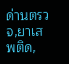ด่านตรวจ,ยาเสพติด,